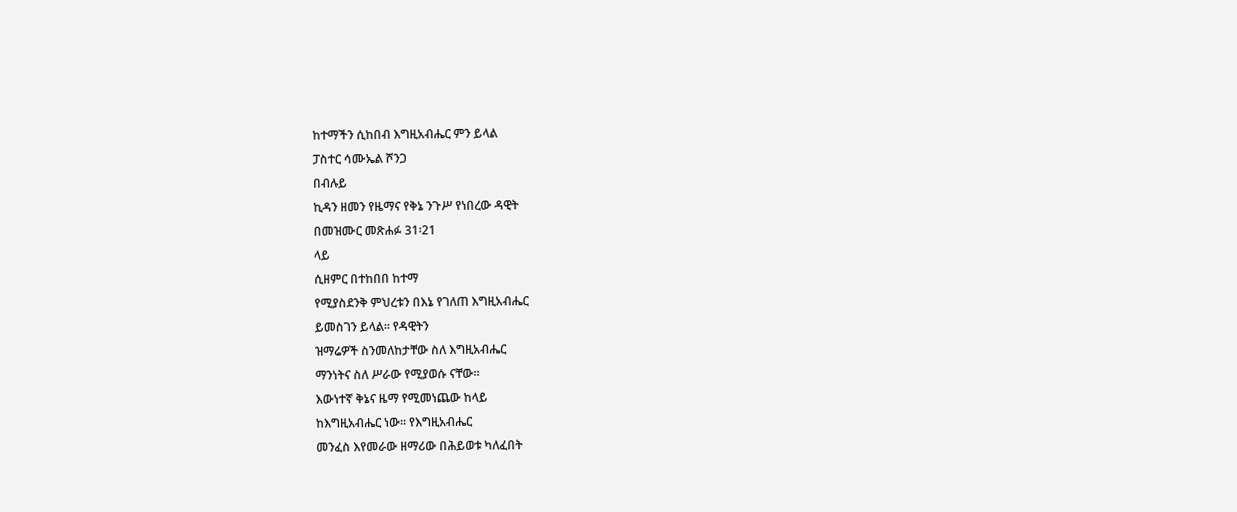ከተማችን ሲከበብ እግዚአብሔር ምን ይላል
ፓስተር ሳሙኤል ሾንጋ
በብሉይ
ኪዳን ዘመን የዜማና የቅኔ ንጉሥ የነበረው ዳዊት
በመዝሙር መጽሐፉ 31፡21
ላይ
ሲዘምር በተከበበ ከተማ
የሚያስደንቅ ምህረቱን በእኔ የገለጠ እግዚአብሔር
ይመስገን ይላል፡፡ የዳዊትን
ዝማሬዎች ስንመለከታቸው ስለ እግዚአብሔር
ማንነትና ስለ ሥራው የሚያወሱ ናቸው፡፡
እውነተኛ ቅኔና ዜማ የሚመነጨው ከላይ
ከእግዚአብሔር ነው፡፡ የእግዚአብሔር
መንፈስ እየመራው ዘማሪው በሕይወቱ ካለፈበት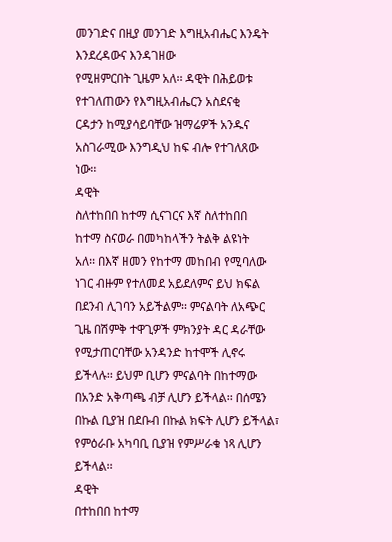መንገድና በዚያ መንገድ እግዚአብሔር እንዴት
እንደረዳውና እንዳገዘው
የሚዘምርበት ጊዜም አለ፡፡ ዳዊት በሕይወቱ
የተገለጠውን የእግዚአብሔርን አስደናቂ
ርዳታን ከሚያሳይባቸው ዝማሬዎች አንዱና
አስገራሚው እንግዲህ ከፍ ብሎ የተገለጸው
ነው፡፡
ዳዊት
ስለተከበበ ከተማ ሲናገርና እኛ ስለተከበበ
ከተማ ስናወራ በመካከላችን ትልቅ ልዩነት
አለ፡፡ በእኛ ዘመን የከተማ መከበብ የሚባለው
ነገር ብዙም የተለመደ አይደለምና ይህ ክፍል
በደንብ ሊገባን አይችልም፡፡ ምናልባት ለአጭር
ጊዜ በሽምቅ ተዋጊዎች ምክንያት ዳር ዳራቸው
የሚታጠርባቸው አንዳንድ ከተሞች ሊኖሩ
ይችላሉ፡፡ ይህም ቢሆን ምናልባት በከተማው
በአንድ አቅጣጫ ብቻ ሊሆን ይችላል፡፡ በሰሜን
በኩል ቢያዝ በደቡብ በኩል ክፍት ሊሆን ይችላል፣
የምዕራቡ አካባቢ ቢያዝ የምሥራቁ ነጻ ሊሆን
ይችላል፡፡
ዳዊት
በተከበበ ከተማ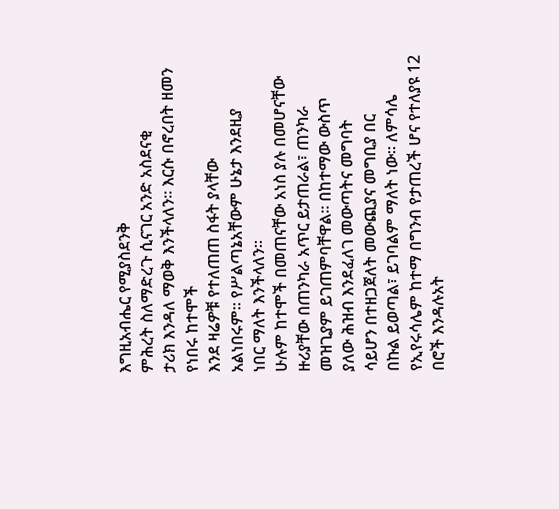እግዚአብሔር የሚያስደንቅ
ምሕረት ስለማድረጉ ሲናገር አንድ አስደናቂ
ታሪክ እንዳለ ማወቅ እንችላለን፡፡ እርሱ በኖረበት ዘመን የነበሩ ከተሞች
እንደ ዛሬዎቹ የተለጠጠ ስፋት ያላቸው
አልነበሩም፡፡ የሥልጣኔአቸውም ሁኔታ እንደዚያ
ነበር ማለት እንችላለን፡፡
ሁሉም ከተሞች በመጠናቸው አነስ ያሉ በመሆናቸው
ዙሪያቸው በጠንካራ አጥር ይታጠራል፣ ጠንካራ
መዝጊያም ይገጠምባቸዋል፡፡ በከተማው ውስጥ
ያለው ሕዝብ እንደፈለገ መውጣትና መግባት
ሳይሆን በተዘጋጀለት መውጪያና መግቢያ በር
በኩል ይወጣል፣ ይገባልም ማለት ነው፡፡ ለምሳሌ የኢየሩሳሌም ከተማ በግንብ የታጠረች ሆና የተለያዩ 12 በሮች እንዳሉአት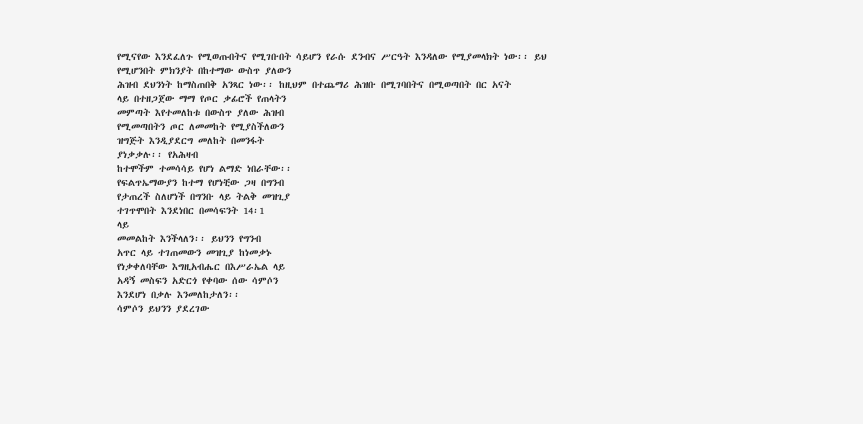የሚናየው እንደፈለጉ የሚወጡበትና የሚገቡበት ሳይሆን የራሱ ደንብና ሥርዓት እንዳለው የሚያመላክት ነው፡፡ ይህ
የሚሆንበት ምክንያት በከተማው ውስጥ ያለውን
ሕዝብ ደህንነት ከማስጠበቅ አንጻር ነው፡፡ ከዚህም በተጨማሪ ሕዝቡ በሚገባበትና በሚወጣበት በር አናት
ላይ በተዘጋጀው ማማ የጦር ቃፊሮች የጠላትን
መምጣት እየተመለከቱ በውስጥ ያለው ሕዝብ
የሚመጣበትን ጦር ለመመከት የሚያስችለውን
ዝግጅት እንዲያደርግ መለከት በመንፋት
ያነቃቃሉ፡፡ የአሕዛብ
ከተሞችም ተመሳሳይ የሆነ ልማድ ነበራቸው፡፡
የፍልጥኤማውያን ከተማ የሆነቺው ጋዛ በግንብ
የታጠረች ስለሆነች በግንቡ ላይ ትልቅ መዝጊያ
ተገጥሞበት እንደነበር በመሳፍንት 14፡1
ላይ
መመልከት እንችላለን፡፡ ይህንን የግንብ
አጥር ላይ ተገጠመውን መዝጊያ ከነመቃኑ
የነቃቀለባቸው እግዚአብሔር በእሥራኤል ላይ
አዳኝ መስፍን አድርጎ የቀባው ሰው ሳምሶን
እንደሆነ በቃሉ እንመለከታለን፡፡
ሳምሶን ይህንን ያደረገው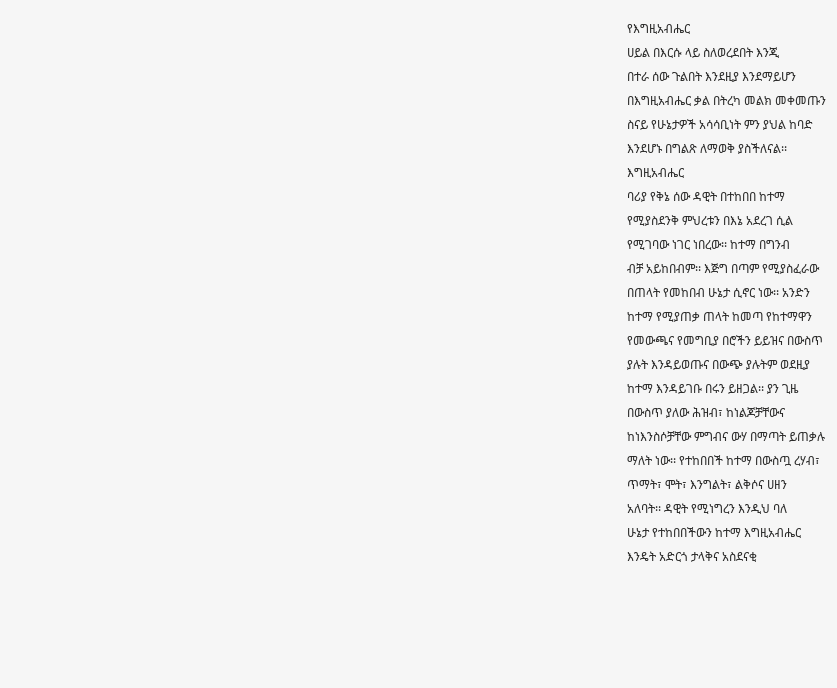የእግዚአብሔር
ሀይል በእርሱ ላይ ስለወረደበት እንጂ
በተራ ሰው ጉልበት እንደዚያ እንደማይሆን
በእግዚአብሔር ቃል በትረካ መልክ መቀመጡን
ስናይ የሁኔታዎች አሳሳቢነት ምን ያህል ከባድ
እንደሆኑ በግልጽ ለማወቅ ያስችለናል፡፡
እግዚአብሔር
ባሪያ የቅኔ ሰው ዳዊት በተከበበ ከተማ
የሚያስደንቅ ምህረቱን በእኔ አደረገ ሲል
የሚገባው ነገር ነበረው፡፡ ከተማ በግንብ
ብቻ አይከበብም፡፡ እጅግ በጣም የሚያስፈራው
በጠላት የመከበብ ሁኔታ ሲኖር ነው፡፡ አንድን
ከተማ የሚያጠቃ ጠላት ከመጣ የከተማዋን
የመውጫና የመግቢያ በሮችን ይይዝና በውስጥ
ያሉት እንዳይወጡና በውጭ ያሉትም ወደዚያ
ከተማ እንዳይገቡ በሩን ይዘጋል፡፡ ያን ጊዜ
በውስጥ ያለው ሕዝብ፣ ከነልጆቻቸውና
ከነእንስሶቻቸው ምግብና ውሃ በማጣት ይጠቃሉ
ማለት ነው፡፡ የተከበበች ከተማ በውስጧ ረሃብ፣
ጥማት፣ ሞት፣ እንግልት፣ ልቅሶና ሀዘን
አለባት፡፡ ዳዊት የሚነግረን እንዲህ ባለ
ሁኔታ የተከበበችውን ከተማ እግዚአብሔር
እንዴት አድርጎ ታላቅና አስደናቂ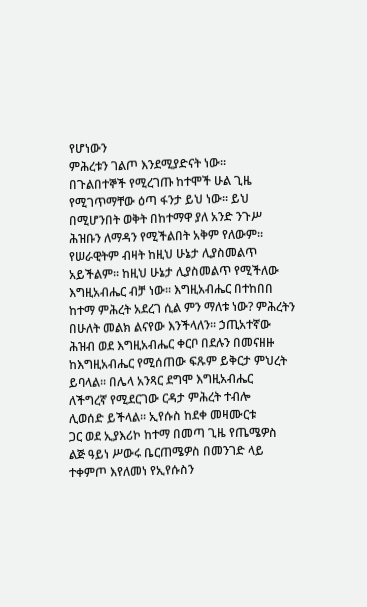የሆነውን
ምሕረቱን ገልጦ እንደሚያድናት ነው፡፡
በጉልበተኞች የሚረገጡ ከተሞች ሁል ጊዜ
የሚገጥማቸው ዕጣ ፋንታ ይህ ነው፡፡ ይህ
በሚሆንበት ወቅት በከተማዋ ያለ አንድ ንጉሥ
ሕዝቡን ለማዳን የሚችልበት አቅም የለውም፡፡
የሠራዊትም ብዛት ከዚህ ሁኔታ ሊያስመልጥ
አይችልም፡፡ ከዚህ ሁኔታ ሊያስመልጥ የሚችለው
እግዚአብሔር ብቻ ነው፡፡ እግዚአብሔር በተከበበ
ከተማ ምሕረት አደረገ ሲል ምን ማለቱ ነው? ምሕረትን
በሁለት መልክ ልናየው እንችላለን፡፡ ኃጢአተኛው
ሕዝብ ወደ እግዚአብሔር ቀርቦ በደሉን በመናዘዙ
ከእግዚአብሔር የሚሰጠው ፍጹም ይቅርታ ምህረት
ይባላል፡፡ በሌላ አንጻር ደግሞ እግዚአብሔር
ለችግረኛ የሚደርገው ርዳታ ምሕረት ተብሎ
ሊወሰድ ይችላል፡፡ ኢየሱስ ከደቀ መዛሙርቱ
ጋር ወደ ኢያእሪኮ ከተማ በመጣ ጊዜ የጤሜዎስ
ልጅ ዓይነ ሥውሩ ቤርጠሜዎስ በመንገድ ላይ
ተቀምጦ እየለመነ የኢየሱስን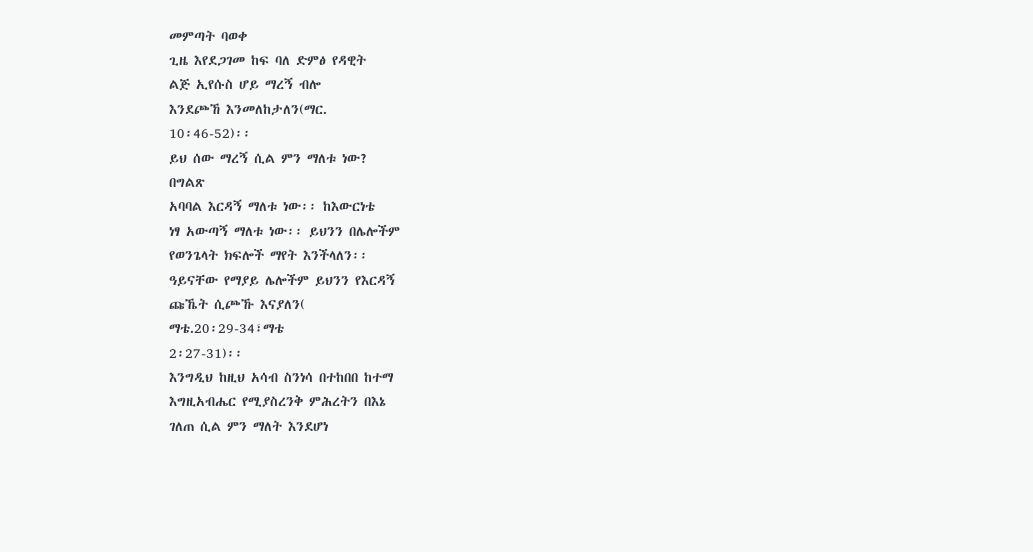መምጣት ባወቀ
ጊዜ እየደጋገመ ከፍ ባለ ድምፅ የዳዊት
ልጅ ኢየሱስ ሆይ ማረኝ ብሎ
እንደጮኸ እንመለከታለን(ማር.
10፡46-52)፡፡
ይህ ሰው ማረኝ ሲል ምን ማለቱ ነው?
በግልጽ
አባባል እርዳኝ ማለቱ ነው፡፡ ከእውርነቴ
ነፃ አውጣኝ ማለቱ ነው፡፡ ይህንን በሌሎችም
የወንጌላት ክፍሎች ማየት እንችላለን፡፡
ዓይናቸው የማያይ ሌሎችም ይህንን የእርዳኝ
ጩኼት ሲጮኹ እናያለን(
ማቴ.20፡29-34፣ማቴ
2፡27-31)፡፡
እንግዲህ ከዚህ አሳብ ስንነሳ በተከበበ ከተማ
እግዚአብሔር የሚያስረንቅ ምሕረትን በእኔ
ገለጠ ሲል ምን ማለት እንደሆነ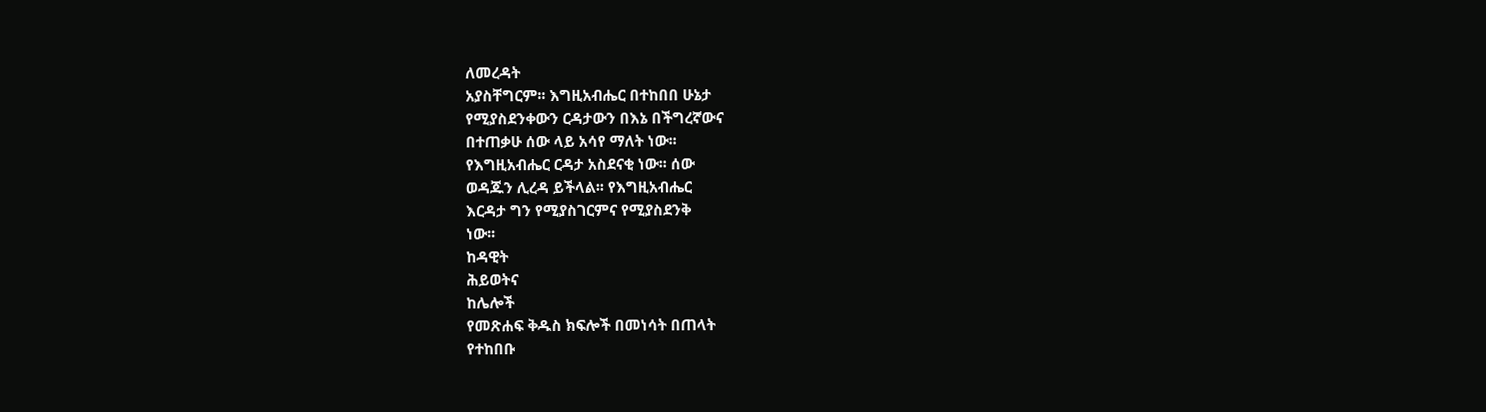ለመረዳት
አያስቸግርም፡፡ እግዚአብሔር በተከበበ ሁኔታ
የሚያስደንቀውን ርዳታውን በእኔ በችግረኛውና
በተጠቃሁ ሰው ላይ አሳየ ማለት ነው፡፡
የእግዚአብሔር ርዳታ አስደናቂ ነው፡፡ ሰው
ወዳጁን ሊረዳ ይችላል፡፡ የእግዚአብሔር
እርዳታ ግን የሚያስገርምና የሚያስደንቅ
ነው፡፡
ከዳዊት
ሕይወትና
ከሌሎች
የመጽሐፍ ቅዱስ ክፍሎች በመነሳት በጠላት
የተከበቡ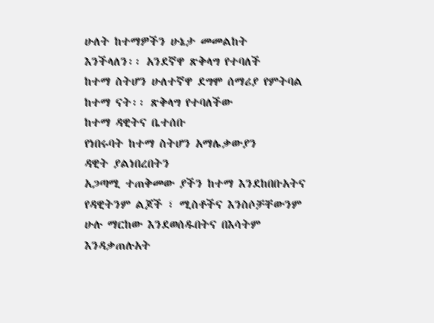ሁለት ከተማዎችን ሁኔታ መመልከት
እንችላለን፡፡ አንደኛዋ ጽቅላግ የተባለች
ከተማ ስትሆን ሁለተኛዋ ደግሞ ሰማሪያ የምትባል
ከተማ ናት፡፡ ጽቅላግ የተባለችው
ከተማ ዳዊትና ቤተሰቡ
የነበሩባት ከተማ ስትሆን አማሌቃውያን
ዳዊት ያልነበረበትን
አጋጣሚ ተጠቅመው ያችን ከተማ እንደከበቡአትና
የዳዊትንም ልጆች ፣ ሚስቶችና እንስሶቻቸውንም
ሁሉ ማርከው እንደወሰዱበትና በእሳትም
እንዳቃጠሉአት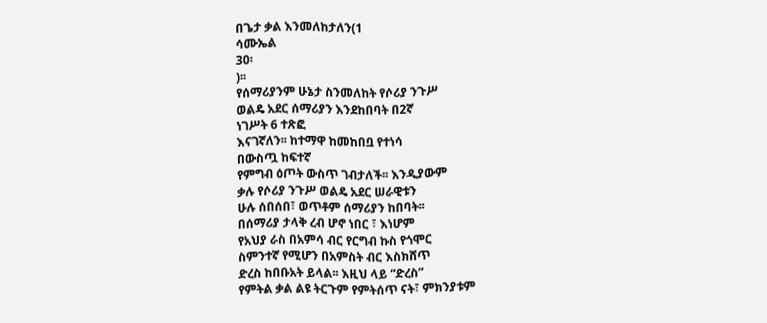በጌታ ቃል እንመለከታለን(1
ሳሙኤል
30፡
)፡፡
የሰማሪያንም ሁኔታ ስንመለከት የሶሪያ ንጉሥ
ወልዴ አደር ሰማሪያን እንደከበባት በ2ኛ
ነገሥት 6 ተጽፎ
እናገኛለን፡፡ ከተማዋ ከመከበቧ የተነሳ
በውስጧ ከፍተኛ
የምግብ ዕጦት ውስጥ ገብታለች፡፡ እንዲያውም
ቃሉ የሶሪያ ንጉሥ ወልዴ አደር ሠራዊቱን
ሁሉ ሰበሰበ፣ ወጥቶም ሰማሪያን ከበባት፡፡
በሰማሪያ ታላቅ ረብ ሆኖ ነበር ፣ እነሆም
የአህያ ራስ በአምሳ ብር የርግብ ኩስ የጎሞር
ስምንተኛ የሚሆን በአምስት ብር እስክሸጥ
ድረስ ከበቡአት ይላል፡፡ እዚህ ላይ “ድረስ”
የምትል ቃል ልዩ ትርጉም የምትሰጥ ናት፣ ምክንያቱም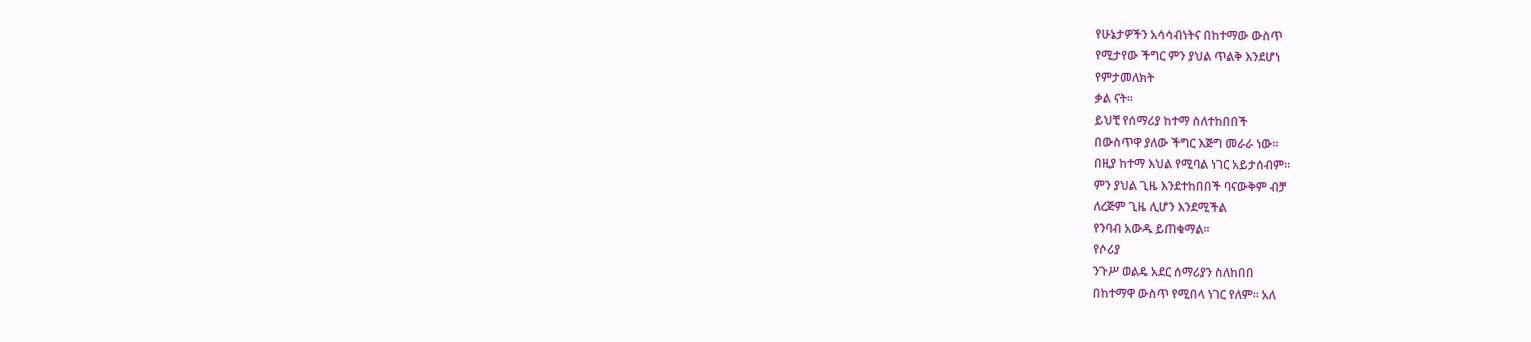የሁኔታዎችን አሳሳብነትና በከተማው ውስጥ
የሚታየው ችግር ምን ያህል ጥልቅ እንደሆነ
የምታመለክት
ቃል ናት፡፡
ይህቺ የሰማሪያ ከተማ ስለተከበበች
በውስጥዋ ያለው ችግር እጅግ መራራ ነው፡፡
በዚያ ከተማ እህል የሚባል ነገር አይታሰብም፡፡
ምን ያህል ጊዜ እንደተከበበች ባናውቅም ብቻ
ለረጅም ጊዜ ሊሆን እንደሚችል
የንባብ አውዱ ይጠቁማል፡፡
የሶሪያ
ንጉሥ ወልዴ አደር ሰማሪያን ስለከበበ
በከተማዋ ውስጥ የሚበላ ነገር የለም፡፡ አለ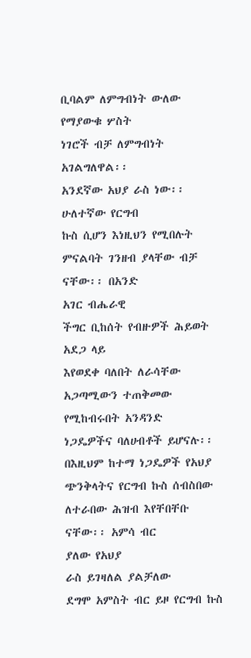ቢባልም ለምግብነት ውለው የማያውቁ ሦስት
ነገሮች ብቻ ለምግብነት አገልግለዋል፡፡
አንደኛው አህያ ራስ ነው፡፡ ሁለተኛው የርግብ
ኩስ ሲሆን እነዚህን የሚበሉት
ምናልባት ገንዘብ ያላቸው ብቻ ናቸው፡፡ በአንድ
አገር ብሔራዊ
ችግር ቢከሰት የብዙዎች ሕይወት አደጋ ላይ
እየወደቀ ባለበት ለራሳቸው
አጋጣሚውን ተጠቅመው የሚከብሩበት አንዳንድ
ነጋዴዎችና ባለሀብቶች ይሆናሉ፡፡ በእዚህም ከተማ ነጋዴዎች የአህያ ጭንቅላትና የርግብ ኩስ ሰብስበው ለተራበው ሕዝብ እየቸበቸቡ ናቸው፡፡ አምሳ ብር
ያለው የአህያ
ራስ ይገዛለል ያልቻለው
ደግሞ አምስት ብር ይዞ የርግብ ኩስ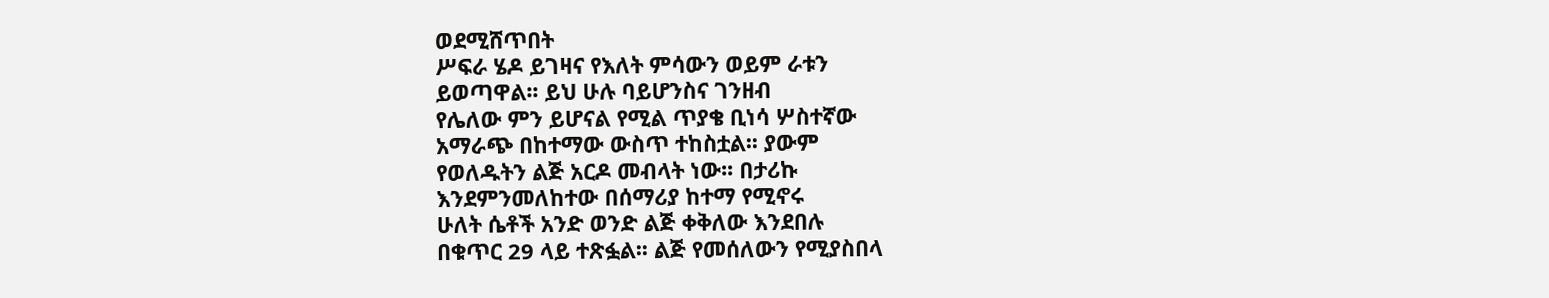ወደሚሸጥበት
ሥፍራ ሄዶ ይገዛና የእለት ምሳውን ወይም ራቱን
ይወጣዋል፡፡ ይህ ሁሉ ባይሆንስና ገንዘብ
የሌለው ምን ይሆናል የሚል ጥያቄ ቢነሳ ሦስተኛው
አማራጭ በከተማው ውስጥ ተከስቷል፡፡ ያውም
የወለዱትን ልጅ አርዶ መብላት ነው፡፡ በታሪኩ
እንደምንመለከተው በሰማሪያ ከተማ የሚኖሩ
ሁለት ሴቶች አንድ ወንድ ልጅ ቀቅለው እንደበሉ
በቁጥር 29 ላይ ተጽፏል፡፡ ልጅ የመሰለውን የሚያስበላ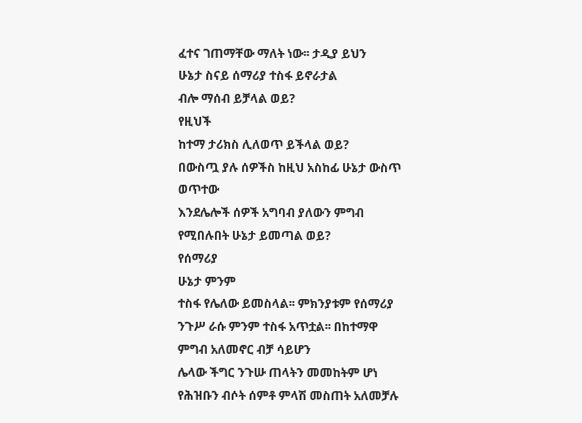ፈተና ገጠማቸው ማለት ነው፡፡ ታዲያ ይህን
ሁኔታ ስናይ ሰማሪያ ተስፋ ይኖራታል
ብሎ ማሰብ ይቻላል ወይ?
የዚህች
ከተማ ታሪክስ ሊለወጥ ይችላል ወይ?
በውስጧ ያሉ ሰዎችስ ከዚህ አስከፊ ሁኔታ ውስጥ ወጥተው
እንደሌሎች ሰዎች አግባብ ያለውን ምግብ
የሚበሉበት ሁኔታ ይመጣል ወይ?
የሰማሪያ
ሁኔታ ምንም
ተስፋ የሌለው ይመስላል፡፡ ምክንያቱም የሰማሪያ
ንጉሥ ራሱ ምንም ተስፋ አጥቷል፡፡ በከተማዋ
ምግብ አለመኖር ብቻ ሳይሆን
ሌላው ችግር ንጉሡ ጠላትን መመከትም ሆነ
የሕዝቡን ብሶት ሰምቶ ምላሽ መስጠት አለመቻሉ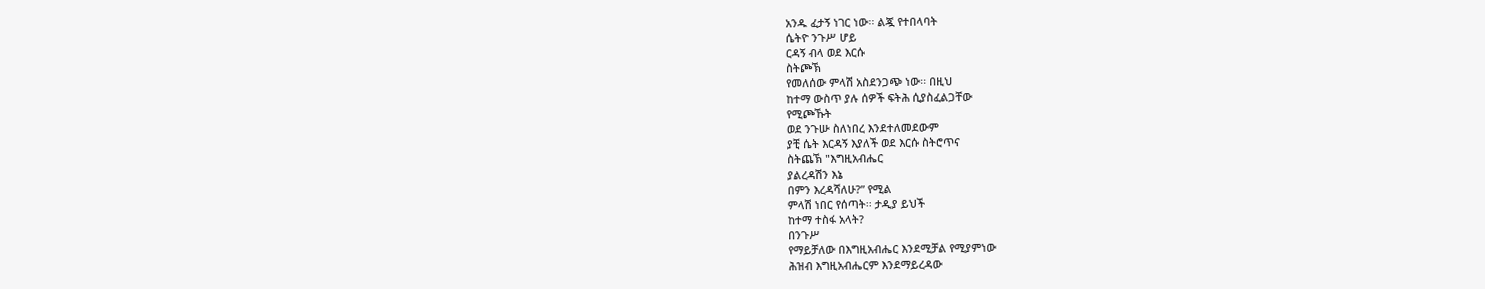አንዱ ፈታኝ ነገር ነው፡፡ ልጇ የተበላባት
ሴትዮ ንጉሥ ሆይ
ርዳኝ ብላ ወደ እርሱ
ስትጮኽ
የመለሰው ምላሽ አስደንጋጭ ነው፡፡ በዚህ
ከተማ ውስጥ ያሉ ሰዎች ፍትሕ ሲያስፈልጋቸው
የሚጮኹት
ወደ ንጉሡ ስለነበረ እንደተለመደውም
ያቺ ሴት እርዳኝ እያለች ወደ እርሱ ስትሮጥና
ስትጨኽ "እግዚአብሔር
ያልረዳሽን እኔ
በምን እረዳሻለሁ?” የሚል
ምላሽ ነበር የሰጣት፡፡ ታዲያ ይህች
ከተማ ተስፋ አላት?
በንጉሥ
የማይቻለው በእግዚአብሔር እንደሚቻል የሚያምነው
ሕዝብ እግዚአብሔርም እንደማይረዳው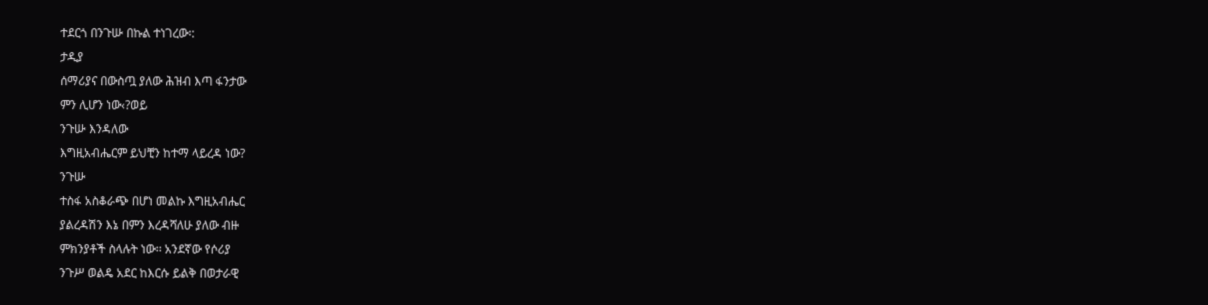ተደርጎ በንጉሡ በኩል ተነገረው፡:
ታዲያ
ሰማሪያና በውስጧ ያለው ሕዝብ እጣ ፋንታው
ምን ሊሆን ነው‹?ወይ
ንጉሡ እንዳለው
እግዚአብሔርም ይህቺን ከተማ ላይረዳ ነው?
ንጉሡ
ተስፋ አስቆራጭ በሆነ መልኩ እግዚአብሔር
ያልረዳሽን እኔ በምን እረዳሻለሁ ያለው ብዙ
ምክንያቶች ስላሉት ነው፡፡ አንደኛው የሶሪያ
ንጉሥ ወልዴ አደር ከእርሱ ይልቅ በወታራዊ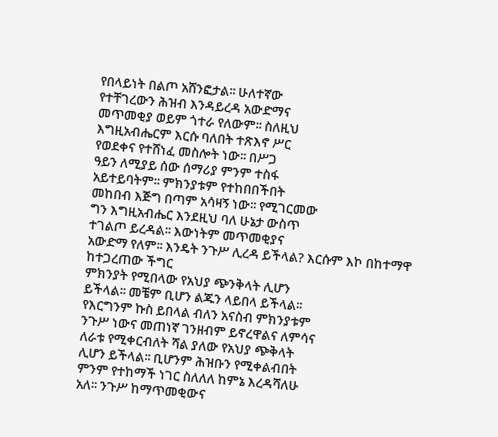የበላይነት በልጦ አሸንፎታል፡፡ ሁለተኛው
የተቸገረውን ሕዝብ እንዳይረዳ አውድማና
መጥመቂያ ወይም ጎተራ የለውም፡፡ ስለዚህ
እግዚአብሔርም እርሱ ባለበት ተጽእኖ ሥር
የወደቀና የተሸነፈ መስሎት ነው፡፡ በሥጋ
ዓይን ለሚያይ ሰው ሰማሪያ ምንም ተስፋ
አይተይባትም፡፡ ምክንያቱም የተከበበችበት
መከበብ እጅግ በጣም አሳዛኝ ነው፡፡ የሚገርመው
ግን እግዚአብሔር እንደዚህ ባለ ሁኔታ ውስጥ
ተገልጦ ይረዳል፡፡ እውነትም መጥመቂያና
አውድማ የለም፡፡ እንዴት ንጉሥ ሊረዳ ይችላል? እርሱም እኮ በከተማዋ ከተጋረጠው ችግር
ምክንያት የሚበላው የአህያ ጭንቅላት ሊሆን
ይችላል፡፡ መቼም ቢሆን ልጁን ላይበላ ይችላል፡፡
የእርግንም ኩስ ይበላል ብለን አናስብ ምክንያቱም
ንጉሥ ነውና መጠነኛ ገንዘብም ይኖረዋልና ለምሳና
ለራቱ የሚቀርብለት ሻል ያለው የአህያ ጭቅላት
ሊሆን ይችላል፡፡ ቢሆንም ሕዝቡን የሚቀልብበት
ምንም የተከማች ነገር ስለለለ ከምኔ እረዳሻለሁ
አለ፡፡ ንጉሥ ከማጥመቂውና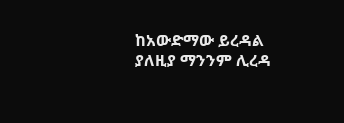ከአውድማው ይረዳል
ያለዚያ ማንንም ሊረዳ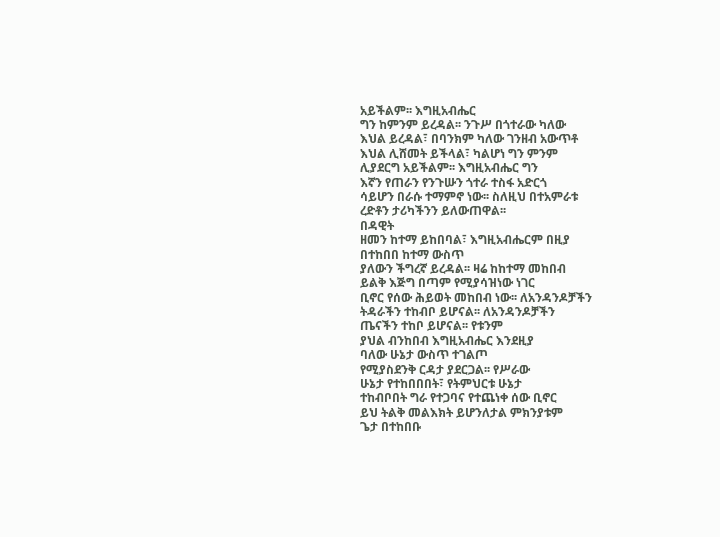አይችልም፡፡ እግዚአብሔር
ግን ከምንም ይረዳል፡፡ ንጉሥ በጎተራው ካለው
እህል ይረዳል፣ በባንክም ካለው ገንዘብ አውጥቶ
እህል ሊሸመት ይችላል፣ ካልሆነ ግን ምንም
ሊያደርግ አይችልም፡፡ እግዚአብሔር ግን
እኛን የጠራን የንጉሡን ጎተራ ተስፋ አድርጎ
ሳይሆን በራሱ ተማምኖ ነው፡፡ ስለዚህ በተአምራቱ
ረድቶን ታሪካችንን ይለውጠዋል፡፡
በዳዊት
ዘመን ከተማ ይከበባል፣ እግዚአብሔርም በዚያ
በተከበበ ከተማ ውስጥ
ያለውን ችግረኛ ይረዳል፡፡ ዛሬ ከከተማ መከበብ
ይልቅ እጅግ በጣም የሚያሳዝነው ነገር
ቢኖር የሰው ሕይወት መከበብ ነው፡፡ ለአንዳንዶቻችን
ትዳራችን ተከብቦ ይሆናል፡፡ ለአንዳንዶቻችን
ጤናችን ተከቦ ይሆናል፡፡ የቱንም
ያህል ብንከበብ እግዚአብሔር እንደዚያ
ባለው ሁኔታ ውስጥ ተገልጦ
የሚያስደንቅ ርዳታ ያደርጋል፡፡ የሥራው
ሁኔታ የተከበበበት፣ የትምህርቱ ሁኔታ
ተከብቦበት ግራ የተጋባና የተጨነቀ ሰው ቢኖር
ይህ ትልቅ መልእክት ይሆንለታል ምክንያቱም
ጌታ በተከበቡ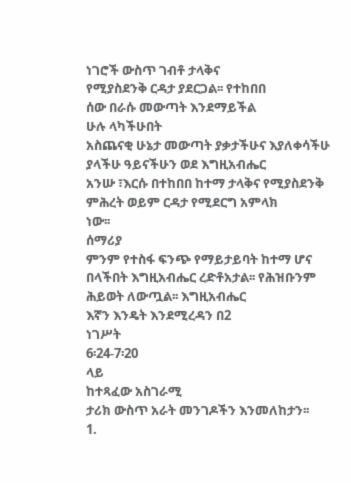ነገሮች ውስጥ ገብቶ ታላቅና
የሚያስደንቅ ርዳታ ያደርጋል፡፡ የተከበበ
ሰው በራሱ መውጣት እንደማይችል
ሁሉ ላካችሁበት
አስጨናቂ ሁኔታ መውጣት ያቃታችሁና እያለቀሳችሁ
ያላችሁ ዓይናችሁን ወደ እግዚአብሔር
አንሡ ፣እርሱ በተከበበ ከተማ ታላቅና የሚያስደንቅ
ምሕረት ወይም ርዳታ የሚደርግ አምላክ
ነው፡፡
ሰማሪያ
ምንም የተስፋ ፍንጭ የማይታይባት ከተማ ሆና
በላችበት እግዚአብሔር ረድቶአታል፡፡ የሕዝቡንም
ሕይወት ለውጧል፡፡ እግዚአብሔር
እኛን እንዴት እንደሚረዳን በ2
ነገሥት
6፡24-7፡20
ላይ
ከተጻፈው አስገራሚ
ታሪክ ውስጥ አራት መንገዶችን እንመለከታን፡፡
1.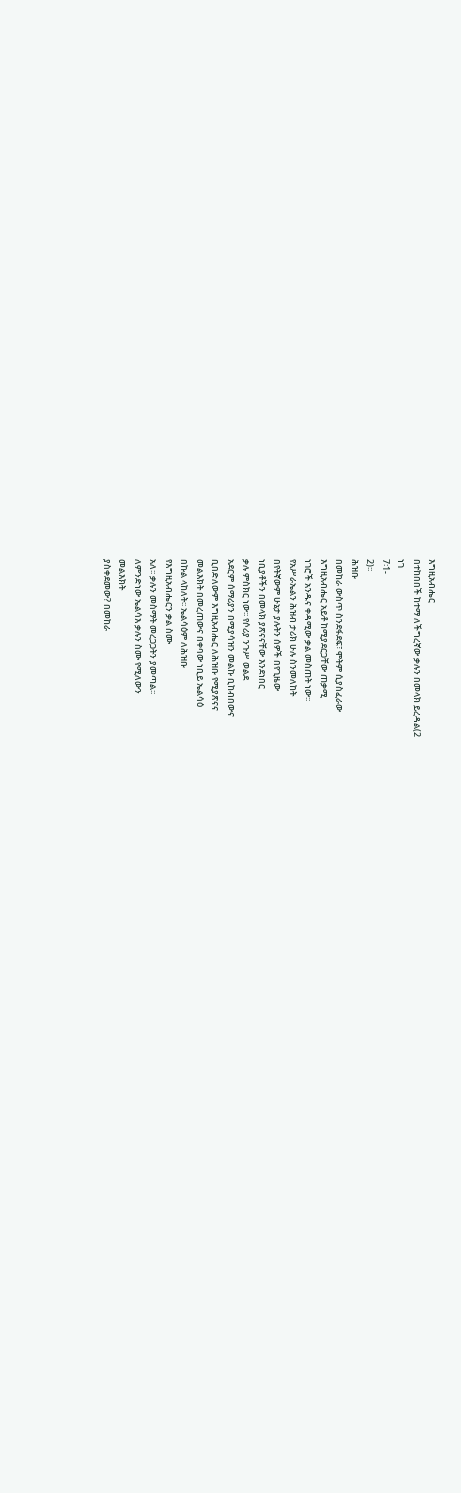እግዚአብሔር
በተከበበች ከተማ ለችግረኛው ቃሉን በመላክ ይረዳል(2
ነገ
7፡1-
2)፡፡
ሕዝቡ
በመከራ ውስጥ ስንደፋደፍ፣ ሞትም ሲያስፈራው
እግዚአብሔር አይቶ ከሚያደርጋቸው ጠቃሚ
ነገሮች አንዱና ቀዳሚው ቃል መስጠት ነው፡፡
የአሥራኤልን ሕዝብ ታሪክ ሁሉ ስንመለከት
በየትኛውም ሁኔታ ያሉትን ሰዎች በየጊዜው
ነቢያቶችን በመላክ ያጽናናቸው እንደነበር
ቃሉ ምስክር ነው፡፡ የሶሪያ ንጉሥ ወልደ
አደርም ሰማሪያን በሚያሳዝን መልኩ ቢከብበውና
ቢበድለውም እግዚአብሔር ለሕዝቡ የሚያጽናና
መልእክት በመረጠውና በቀባው ነቢይ ኤልሳዕ
በኩል ላከለት፡፡ ኤልሳዕም ለሕዝቡ
የእግዚአብሔርን ቃል ስሙ
አለ፡፡ ቃሉን መስማት መረጋጋትን ያመጣል፡፡
ለምንድነው ኤልሳእ ቃሉን ስሙ የሚለውን
መልእክት
ያስቀደመው? በመከራ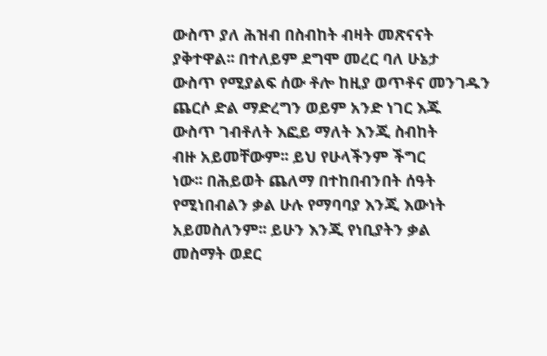ውስጥ ያለ ሕዝብ በስብከት ብዛት መጽናናት
ያቅተዋል፡፡ በተለይም ደግሞ መረር ባለ ሁኔታ
ውስጥ የሚያልፍ ሰው ቶሎ ከዚያ ወጥቶና መንገዱን
ጨርሶ ድል ማድረግን ወይም አንድ ነገር እጁ
ውስጥ ገብቶለት እፎይ ማለት እንጂ ስብከት
ብዙ አይመቸውም፡፡ ይህ የሁላችንም ችግር
ነው፡፡ በሕይወት ጨለማ በተከበብንበት ሰዓት
የሚነበብልን ቃል ሁሉ የማባባያ እንጂ እውነት
አይመስለንም፡፡ ይሁን እንጂ የነቢያትን ቃል
መስማት ወደር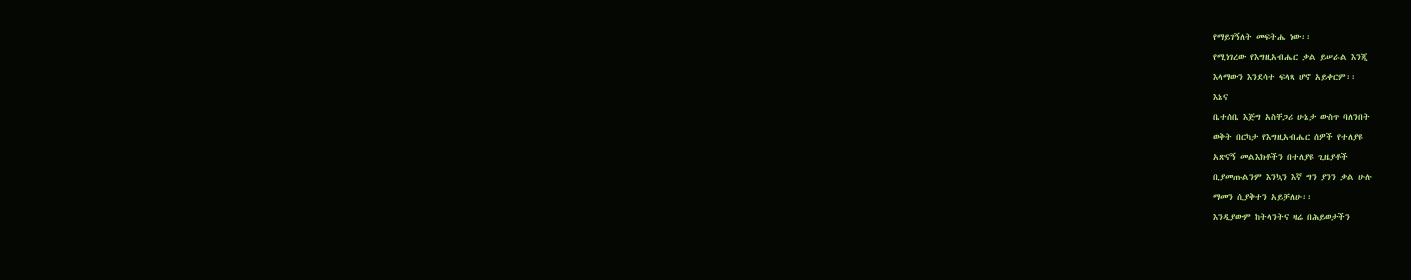የማይገኝለት መፍትሔ ነው፡፡
የሚነገረው የእግዚአብሔር ቃል ይሠራል እንጂ
እላማውን እንደሳተ ፍላጻ ሆኖ አይቀርም፡፡
እኔና
ቤተሰቤ እጅግ አስቸጋሪ ሁኔታ ውስጥ ባለንበት
ወቅት በርካታ የእግዚአብሔር ሰዎች የተለያዩ
አጽናኝ መልእክቶችን በተለያዩ ጊዜያቶች
ቢያመጡልንም እንኳን እኛ ግን ያንን ቃል ሁሉ
ማመን ሲያቅተን አይቻለሁ፡፡
እንዲያውም ከትላንትና ዛሬ በሕይወታችን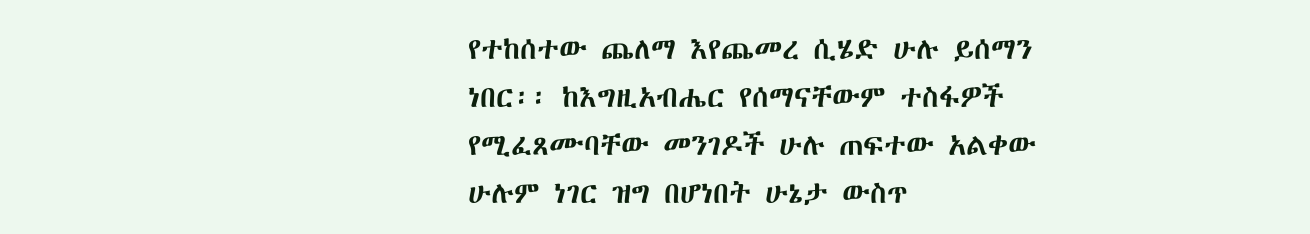የተከሰተው ጨለማ እየጨመረ ሲሄድ ሁሉ ይሰማን
ነበር፡፡ ከእግዚአብሔር የሰማናቸውም ተስፋዎች
የሚፈጸሙባቸው መንገዶች ሁሉ ጠፍተው አልቀው
ሁሉም ነገር ዝግ በሆነበት ሁኔታ ውስጥ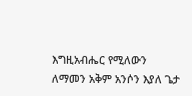እግዚአብሔር የሚለውን
ለማመን አቅም አንሶን እያለ ጌታ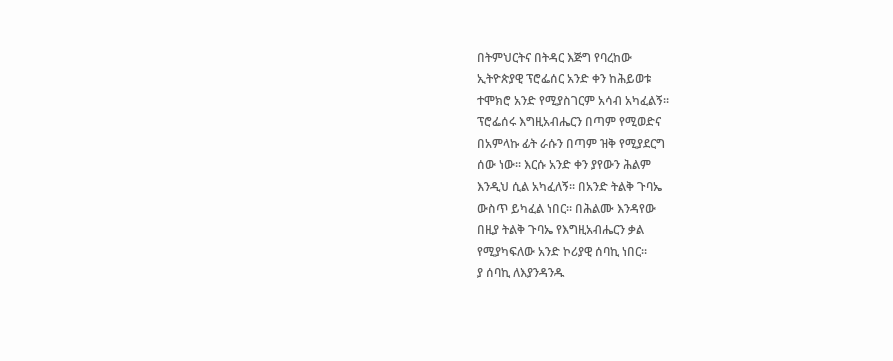በትምህርትና በትዳር እጅግ የባረከው
ኢትዮጵያዊ ፕሮፌሰር አንድ ቀን ከሕይወቱ
ተሞክሮ አንድ የሚያስገርም አሳብ አካፈልኝ፡፡
ፕሮፌሰሩ እግዚአብሔርን በጣም የሚወድና
በአምላኩ ፊት ራሱን በጣም ዝቅ የሚያደርግ
ሰው ነው፡፡ እርሱ አንድ ቀን ያየውን ሕልም
እንዲህ ሲል አካፈለኝ፡፡ በአንድ ትልቅ ጉባኤ
ውስጥ ይካፈል ነበር፡፡ በሕልሙ እንዳየው
በዚያ ትልቅ ጉባኤ የእግዚአብሔርን ቃል
የሚያካፍለው አንድ ኮሪያዊ ሰባኪ ነበር፡፡
ያ ሰባኪ ለእያንዳንዱ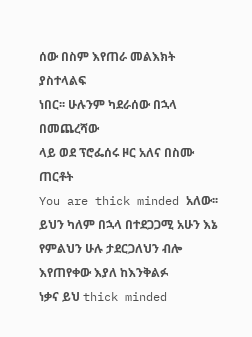ሰው በስም እየጠራ መልእክት ያስተላልፍ
ነበር፡፡ ሁሉንም ካደራሰው በኋላ በመጨረሻው
ላይ ወደ ፕሮፌሰሩ ዞር አለና በስሙ ጠርቶት
You are thick minded አለው፡፡
ይህን ካለም በኋላ በተደጋጋሚ አሁን እኔ
የምልህን ሁሉ ታደርጋለህን ብሎ እየጠየቀው እያለ ከእንቅልፉ
ነቃና ይህ thick minded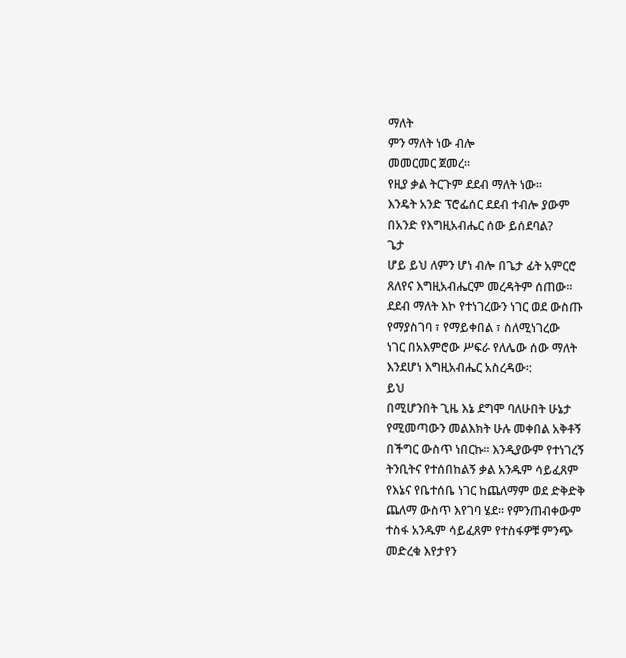ማለት
ምን ማለት ነው ብሎ
መመርመር ጀመረ፡፡
የዚያ ቃል ትርጉም ደደብ ማለት ነው፡፡
እንዴት አንድ ፕሮፌሰር ደደብ ተብሎ ያውም
በአንድ የእግዚአብሔር ሰው ይሰደባል?
ጌታ
ሆይ ይህ ለምን ሆነ ብሎ በጌታ ፊት አምርሮ
ጸለየና እግዚአብሔርም መረዳትም ሰጠው፡፡
ደደብ ማለት እኮ የተነገረውን ነገር ወደ ውስጡ
የማያስገባ ፣ የማይቀበል ፣ ስለሚነገረው
ነገር በአእምሮው ሥፍራ የለሌው ሰው ማለት
እንደሆነ እግዚአብሔር አስረዳው፡:
ይህ
በሚሆንበት ጊዜ እኔ ደግሞ ባለሁበት ሁኔታ
የሚመጣውን መልእክት ሁሉ መቀበል አቅቶኝ
በችግር ውስጥ ነበርኩ፡፡ እንዲያውም የተነገረኝ
ትንቢትና የተሰበከልኝ ቃል አንዱም ሳይፈጸም
የእኔና የቤተሰቤ ነገር ከጨለማም ወደ ድቅድቅ
ጨለማ ውስጥ እየገባ ሄደ፡፡ የምንጠብቀውም
ተስፋ አንዱም ሳይፈጸም የተስፋዎቹ ምንጭ
መድረቁ እየታየን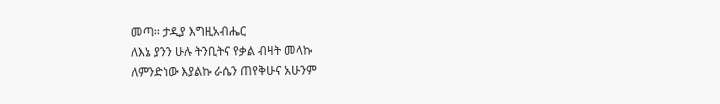መጣ፡፡ ታዲያ እግዚአብሔር
ለእኔ ያንን ሁሉ ትንቢትና የቃል ብዛት መላኩ
ለምንድነው እያልኩ ራሴን ጠየቅሁና አሁንም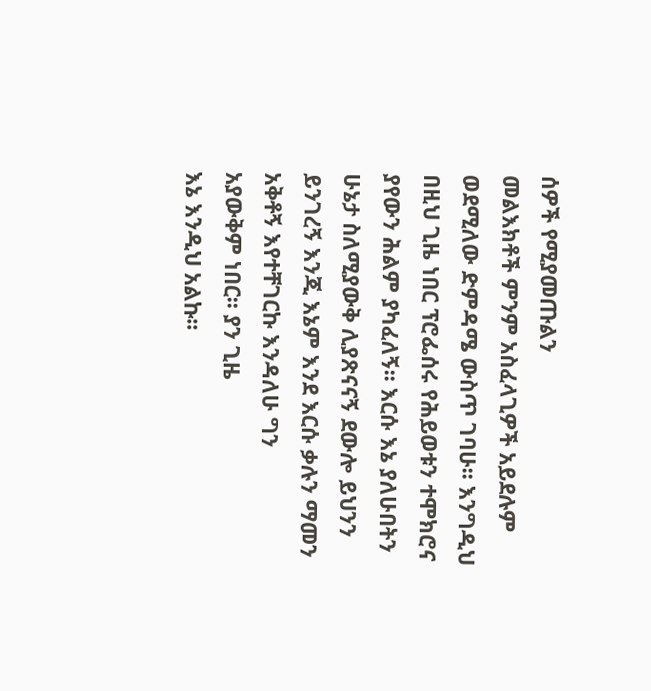ሰዎች የሚያመጡልን
መልእክቶች ምንም አስፈላጊዎች አይደሉም
ወደሚለው ድምዳሜ ውስጥ ገባሁ፡፡ እንግዲህ
በዚህ ጊዜ ነበር ፕሮፌሰሩ የሕይወቱን ተሞክሮና
ያየውን ሕልም ያካፈለኝ፡፡ እርሱ እኔ ያለሁበትን
ሁኔታ ስለሚያውቅ ሊያጽናናኝ ደውሎ ይህንን
ይንገረኝ እንጂ እኔም እንደ እርሱ ቃሉን ማመን
አቅቶኝ እየተቸገርኩ እንዳለሁ ግን
አያውቅም ነበር፡፡ ያን ጊዜ
እኔ እንዲህ አልኩ፡፡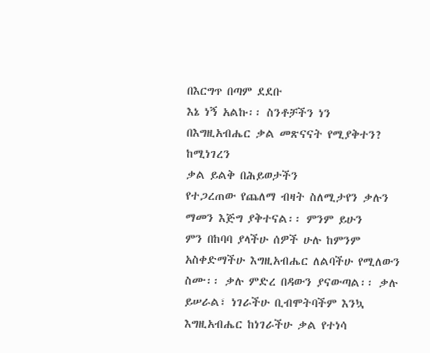በእርግጥ በጣም ደደቡ
እኔ ነኝ አልኩ፡፡ ስንቶቻችን ነን
በእግዚአብሔር ቃል መጽናናት የሚያቅተን?
ከሚነገረን
ቃል ይልቅ በሕይወታችን
የተጋረጠው የጨለማ ብዛት ስለሚታየን ቃሉን
ማመን እጅግ ያቅተናል፡፡ ምንም ይሁን
ምን በከባባ ያላችሁ ሰዎች ሁሉ ከምንም
አስቀድማችሁ እግዚአብሔር ለልባችሁ የሚለውን
ስሙ፡፡ ቃሉ ምድረ በዳውን ያናውጣል፡፡ ቃሉ
ይሠራል፣ ነገራችሁ ቢብሞትባችም እንኳ
እግዚአብሔር ከነገራችሁ ቃል የተነሳ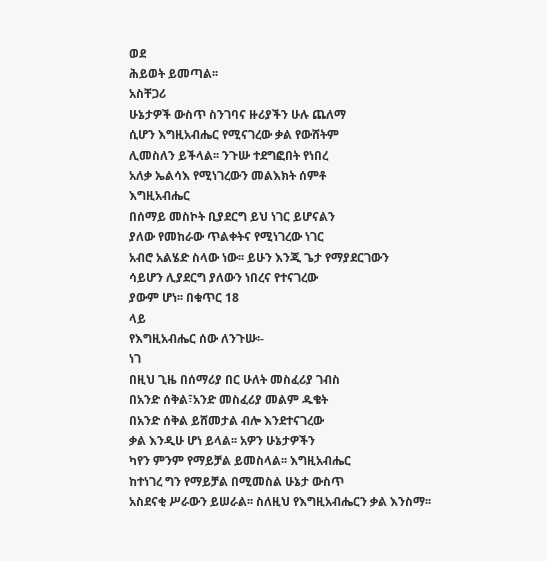ወደ
ሕይወት ይመጣል፡፡
አስቸጋሪ
ሁኔታዎች ውስጥ ስንገባና ዙሪያችን ሁሉ ጨለማ
ሲሆን እግዚአብሔር የሚናገረው ቃል የውሸትም
ሊመስለን ይችላል፡፡ ንጉሡ ተደግፎበት የነበረ
አለቃ ኤልሳእ የሚነገረውን መልእክት ሰምቶ
እግዚአብሔር
በሰማይ መስኮት ቢያደርግ ይህ ነገር ይሆናልን
ያለው የመከራው ጥልቀትና የሚነገረው ነገር
አብሮ አልሄድ ስላው ነው፡፡ ይሁን እንጂ ጌታ የማያደርገውን
ሳይሆን ሊያደርግ ያለውን ነበረና የተናገረው
ያውም ሆነ፡፡ በቁጥር 18
ላይ
የእግዚአብሔር ሰው ለንጉሡ፡-
ነገ
በዚህ ጊዜ በሰማሪያ በር ሁለት መስፈሪያ ገብስ
በአንድ ሰቅል፣አንድ መስፈሪያ መልም ዱቄት
በአንድ ሰቅል ይሸመታል ብሎ እንደተናገረው
ቃል እንዲሁ ሆነ ይላል፡፡ አዎን ሁኔታዎችን
ካየን ምንም የማይቻል ይመስላል፡፡ እግዚአብሔር
ከተነገረ ግን የማይቻል በሚመስል ሁኔታ ውስጥ
አስደናቂ ሥራውን ይሠራል፡፡ ስለዚህ የእግዚአብሔርን ቃል እንስማ፡፡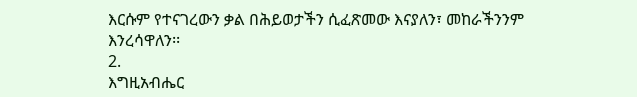እርሱም የተናገረውን ቃል በሕይወታችን ሲፈጽመው እናያለን፣ መከራችንንም እንረሳዋለን፡፡
2.
እግዚአብሔር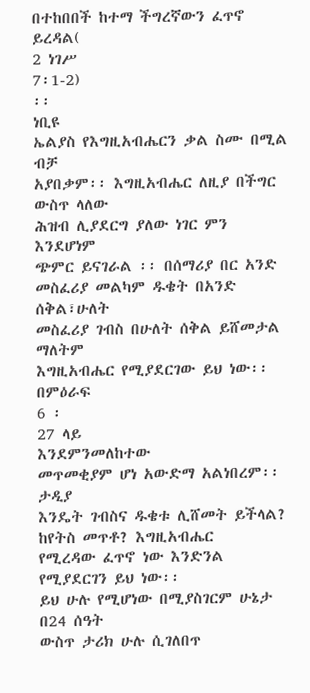በተከበበች ከተማ ችግረኛውን ፈጥኖ ይረዳል(
2 ነገሥ
7፡1-2)
፡፡
ነቢዩ
ኤልያስ የእግዚአብሔርን ቃል ስሙ በሚል ብቻ
አያበቃም፡፡ እግዚአብሔር ለዚያ በችግር
ውስጥ ላለው
ሕዝብ ሊያደርግ ያለው ነገር ምን
እንደሆነም
ጭምር ይናገራል ፡፡ በሰማሪያ በር አንድ
መስፈሪያ መልካም ዱቄት በአንድ ሰቅል፣ሁለት
መስፈሪያ ገብስ በሁለት ሰቅል ይሸመታል ማለትም
እግዚአብሔር የሚያደርገው ይህ ነው፡፡ በምዕራፍ
6 ፡
27 ላይ
እንደምንመለከተው
መጥመቂያም ሆነ አውድማ አልነበረም፡፡ ታዲያ
እንዴት ገብስና ዱቄቱ ሊሸመት ይችላል? ከየትስ መጥቶ? እግዚአብሔር
የሚረዳው ፈጥኖ ነው እንድንል
የሚያደርገን ይህ ነው፡፡
ይህ ሁሉ የሚሆነው በሚያስገርም ሁኔታ በ24 ሰዓት
ውስጥ ታሪክ ሁሉ ሲገለበጥ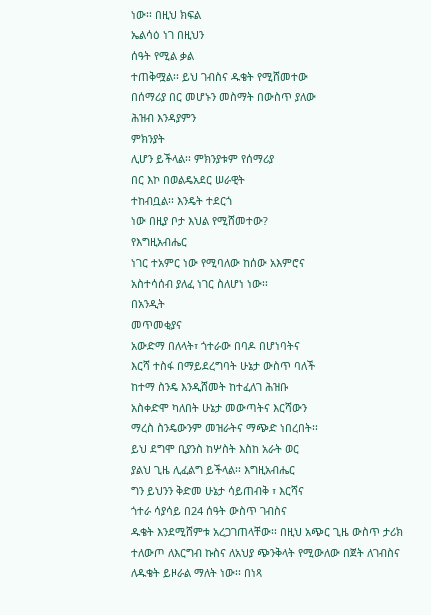ነው፡፡ በዚህ ክፍል
ኤልሳዕ ነገ በዚህን
ሰዓት የሚል ቃል
ተጠቅሟል፡፡ ይህ ገብስና ዱቄት የሚሸመተው
በሰማሪያ በር መሆኑን መስማት በውስጥ ያለው
ሕዝብ እንዳያምን
ምክንያት
ሊሆን ይችላል፡፡ ምክንያቱም የሰማሪያ
በር እኮ በወልዴአደር ሠራዊት
ተከብቧል፡፡ እንዴት ተደርጎ
ነው በዚያ ቦታ እህል የሚሸመተው?
የእግዚአብሔር
ነገር ተአምር ነው የሚባለው ከሰው አእምሮና
አስተሳሰብ ያለፈ ነገር ስለሆነ ነው፡፡
በአንዲት
መጥመቂያና
አውድማ በለላት፣ ጎተራው በባዶ በሆነባትና
እርሻ ተስፋ በማይደረግባት ሁኔታ ውስጥ ባለች
ከተማ ስንዴ እንዲሸመት ከተፈለገ ሕዝቡ
አስቀድሞ ካለበት ሁኔታ መውጣትና እርሻውን
ማረስ ስንዴውንም መዝራትና ማጭድ ነበረበት፡፡
ይህ ደግሞ ቢያንስ ከሦስት እስከ አራት ወር
ያልህ ጊዜ ሊፈልግ ይችላል፡፡ እግዚአብሔር
ግን ይህንን ቅድመ ሁኔታ ሳይጠብቅ ፣ እርሻና
ጎተራ ሳያሳይ በ24 ሰዓት ውስጥ ገብስና
ዱቄት እንደሚሸምቱ አረጋገጠላቸው፡፡ በዚህ አጭር ጊዜ ውስጥ ታሪክ ተለውጦ ለእርግብ ኩስና ለአህያ ጭንቅላት የሚውለው በጀት ለገብስና ለዱቄት ይዞራል ማለት ነው፡፡ በነጻ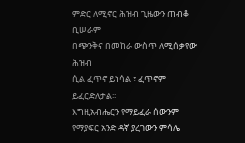ምድር ለሚኖር ሕዝብ ጊዜውን ጠብቆ ቢሠራም
በጭንቅና በመከራ ውስጥ ለሚሰቃየው ሕዝብ
ሲል ፈጥኖ ይነሳል ፣ ፈጥኖም ይፈርድለታል፡፡
እግዚአብሔርን የማይፈራ ሰውንም የማያፍር አንድ ዳኛ ያረገውን ምሳሌ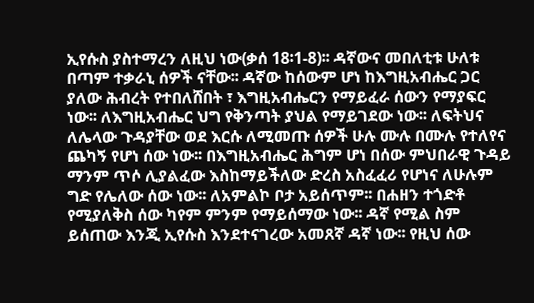ኢየሱስ ያስተማረን ለዚህ ነው(ቃሰ 18፡1-8)፡፡ ዳኛውና መበለቲቱ ሁለቱ በጣም ተቃራኒ ሰዎች ናቸው፡፡ ዳኛው ከሰውም ሆነ ከእግዚአብሔር ጋር ያለው ሕብረት የተበለሸበት ፣ እግዚአብሔርን የማይፈራ ሰውን የማያፍር ነው፡፡ ለእግዚአብሔር ህግ የቅንጣት ያህል የማይገደው ነው፡፡ ለፍትህና ለሌላው ጉዳያቸው ወደ እርሱ ለሚመጡ ሰዎች ሁሉ ሙሉ በሙሉ የተለየና ጨካኝ የሆነ ሰው ነው፡፡ በእግዚአብሔር ሕግም ሆነ በሰው ምህበራዊ ጉዳይ ማንም ጥሶ ሊያልፈው እስከማይችለው ድረስ አስፈፈሪ የሆነና ለሁሉም ግድ የሌለው ሰው ነው፡፡ ለአምልኮ ቦታ አይሰጥም፡፡ በሐዘን ተጎድቶ የሚያለቅስ ሰው ካየም ምንም የማይሰማው ነው፡፡ ዳኛ የሚል ስም ይሰጠው እንጂ ኢየሱስ እንደተናገረው አመጸኛ ዳኛ ነው፡፡ የዚህ ሰው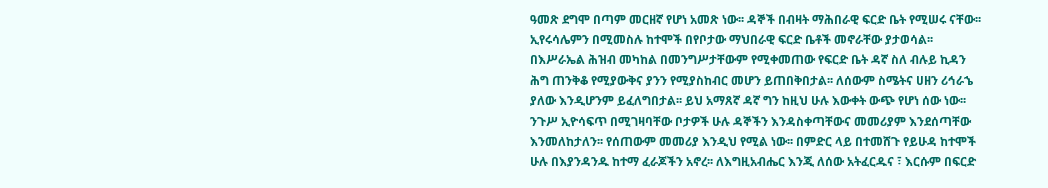ዓመጽ ደግሞ በጣም መርዘኛ የሆነ አመጽ ነው፡፡ ዳኞች በብዛት ማሕበራዊ ፍርድ ቤት የሚሠሩ ናቸው፡፡ ኢየሩሳሌምን በሚመስሉ ከተሞች በየቦታው ማህበራዊ ፍርድ ቤቶች መኖራቸው ያታወሳል፡፡ በእሥራኤል ሕዝብ መካከል በመንግሥታቸውም የሚቀመጠው የፍርድ ቤት ዳኛ ስለ ብሉይ ኪዳን ሕግ ጠንቅቆ የሚያውቅና ያንን የሚያስከብር መሆን ይጠበቅበታል፡፡ ለሰውም ስሜትና ሀዘን ሪኅራኄ ያለው እንዲሆንም ይፈለግበታል፡፡ ይህ አማጸኛ ዳኛ ግን ከዚህ ሁሉ እውቀት ውጭ የሆነ ሰው ነው፡፡ ንጉሥ ኢዮሳፍጥ በሚገዛባቸው ቦታዎች ሁሉ ዳኞችን እንዳስቀጣቸውና መመሪያም እንደሰጣቸው እንመለከታለን፡፡ የሰጠውም መመሪያ እንዲህ የሚል ነው፡፡ በምድር ላይ በተመሸጉ የይሁዳ ከተሞች ሁሉ በእያንዳንዱ ከተማ ፈራጆችን አኖረ፡፡ ለእግዚአብሔር እንጂ ለሰው አትፈርዱና ፣ እርሱም በፍርድ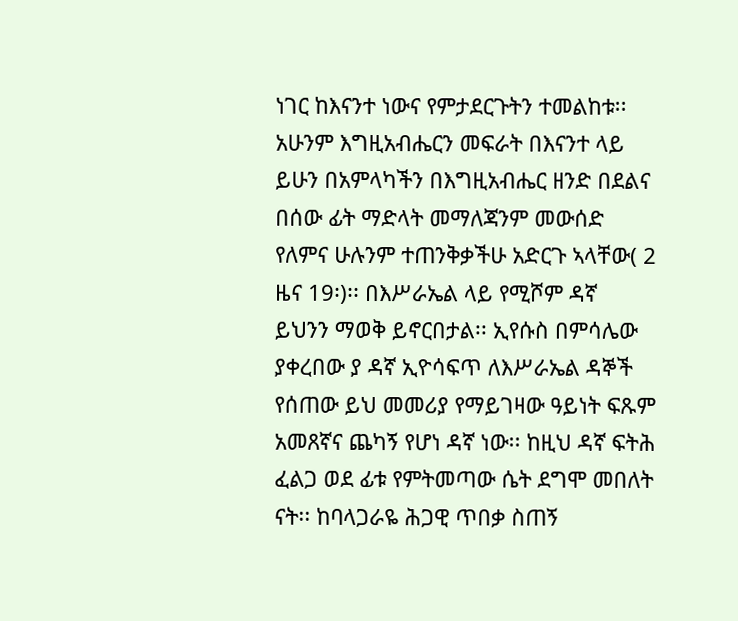ነገር ከእናንተ ነውና የምታደርጉትን ተመልከቱ፡፡ አሁንም እግዚአብሔርን መፍራት በእናንተ ላይ ይሁን በአምላካችን በእግዚአብሔር ዘንድ በደልና በሰው ፊት ማድላት መማለጃንም መውሰድ የለምና ሁሉንም ተጠንቅቃችሁ አድርጉ ኣላቸው( 2 ዜና 19፡)፡፡ በእሥራኤል ላይ የሚሾም ዳኛ ይህንን ማወቅ ይኖርበታል፡፡ ኢየሱስ በምሳሌው ያቀረበው ያ ዳኛ ኢዮሳፍጥ ለእሥራኤል ዳኞች የሰጠው ይህ መመሪያ የማይገዛው ዓይነት ፍጹም አመጸኛና ጨካኝ የሆነ ዳኛ ነው፡፡ ከዚህ ዳኛ ፍትሕ ፈልጋ ወደ ፊቱ የምትመጣው ሴት ደግሞ መበለት ናት፡፡ ከባላጋራዬ ሕጋዊ ጥበቃ ስጠኝ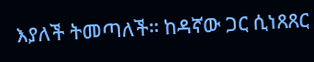እያለች ትመጣለች፡፡ ከዳኛው ጋር ሲነጸጸር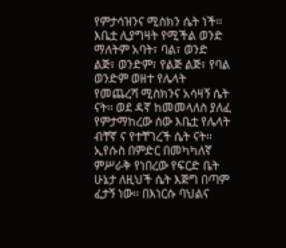የምታሳዝንና ሚስክን ሴት ነች፡፡ እቤቷ ሊያግዛት የሚችል ወንድ ማለትም አባት፣ ባል፣ ወንድ ልጅ፣ ወንድም፣ የልጅ ልጅ፣ የባል ወንድም ወዘተ የሌላት የመጨረሻ ሚስክንና አሳዛኝ ሴት ናት፡፡ ወደ ዳኛ ከመመላለስ ያለፈ የምታማከረው ሰው እቤቷ የሌላት ብቸኛ ና የተቸገረች ሴት ናት፡፡ ኢየሱስ በምድር በመካካለኛ ምሥራቅ የነበረው የፍርድ ቤት ሁኔታ ለዚህች ሴት እጅግ በጣም ፈታኝ ነው፡፡ በእነርሱ ባህልና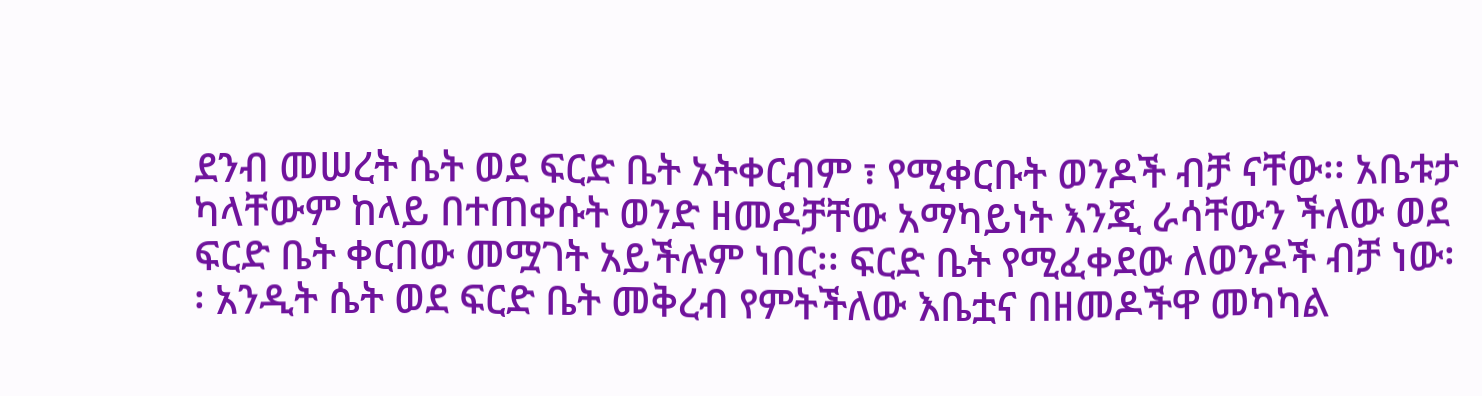ደንብ መሠረት ሴት ወደ ፍርድ ቤት አትቀርብም ፣ የሚቀርቡት ወንዶች ብቻ ናቸው፡፡ አቤቱታ ካላቸውም ከላይ በተጠቀሱት ወንድ ዘመዶቻቸው አማካይነት እንጂ ራሳቸውን ችለው ወደ ፍርድ ቤት ቀርበው መሟገት አይችሉም ነበር፡፡ ፍርድ ቤት የሚፈቀደው ለወንዶች ብቻ ነው፡፡ አንዲት ሴት ወደ ፍርድ ቤት መቅረብ የምትችለው እቤቷና በዘመዶችዋ መካካል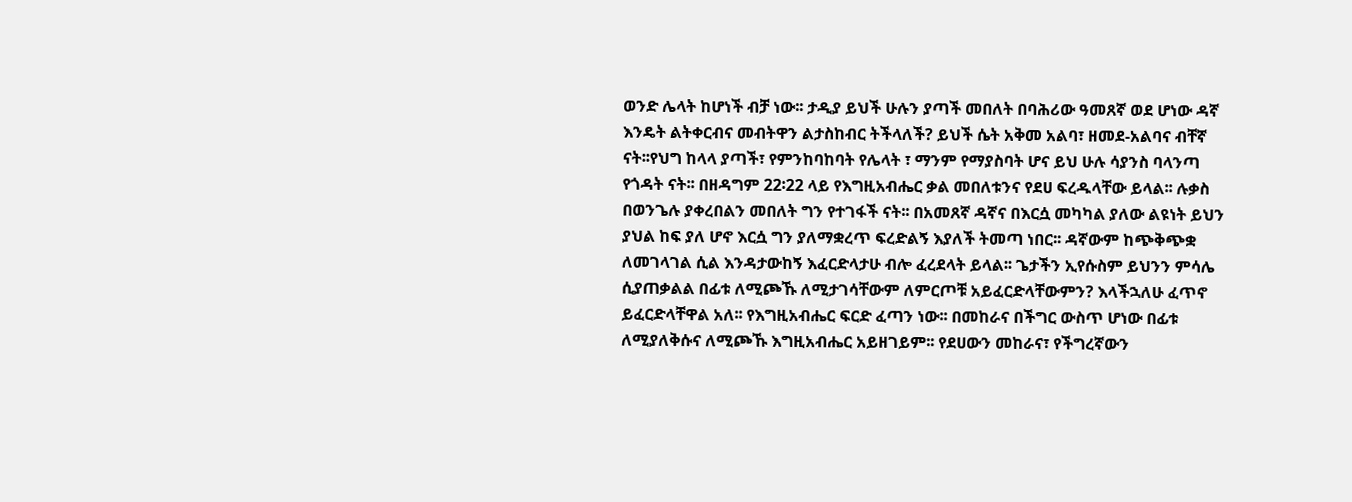ወንድ ሌላት ከሆነች ብቻ ነው፡፡ ታዲያ ይህች ሁሉን ያጣች መበለት በባሕሪው ዓመጸኛ ወደ ሆነው ዳኛ እንዴት ልትቀርብና መብትዋን ልታስከብር ትችላለች? ይህች ሴት አቅመ አልባ፣ ዘመደ-አልባና ብቸኛ ናት፡፡የህግ ከላላ ያጣች፣ የምንከባከባት የሌላት ፣ ማንም የማያስባት ሆና ይህ ሁሉ ሳያንስ ባላንጣ የጎዳት ናት፡፡ በዘዳግም 22፡22 ላይ የእግዚአብሔር ቃል መበለቱንና የደሀ ፍረዱላቸው ይላል፡፡ ሉቃስ በወንጌሉ ያቀረበልን መበለት ግን የተገፋች ናት፡፡ በአመጸኛ ዳኛና በእርሷ መካካል ያለው ልዩነት ይህን ያህል ከፍ ያለ ሆኖ እርሷ ግን ያለማቋረጥ ፍረድልኝ እያለች ትመጣ ነበር፡፡ ዳኛውም ከጭቅጭቋ ለመገላገል ሲል እንዳታውከኝ እፈርድላታሁ ብሎ ፈረደላት ይላል፡፡ ጌታችን ኢየሱስም ይህንን ምሳሌ ሲያጠቃልል በፊቱ ለሚጮኹ ለሚታገሳቸውም ለምርጦቹ አይፈርድላቸውምን? እላችኋለሁ ፈጥኖ ይፈርድላቸዋል አለ፡፡ የእግዚአብሔር ፍርድ ፈጣን ነው፡፡ በመከራና በችግር ውስጥ ሆነው በፊቱ ለሚያለቅሱና ለሚጮኹ እግዚአብሔር አይዘገይም፡፡ የደሀውን መከራና፣ የችግረኛውን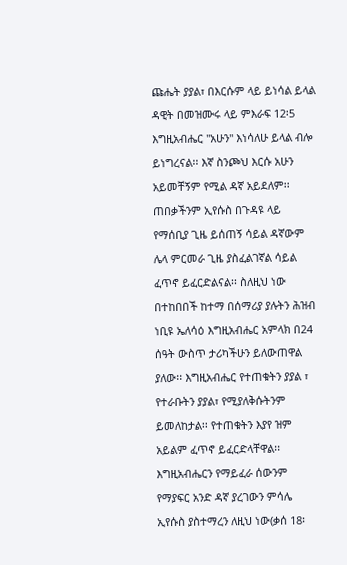ጩሔት ያያል፣ በእርሱም ላይ ይነሳል ይላል ዳዊት በመዝሙሩ ላይ ምእራፍ 12፡5 እግዚአብሔር "አሁን" እነሳለሁ ይላል ብሎ ይነግረናል፡፡ እኛ ስንጮህ እርሱ አሁን አይመቸኝም የሚል ዳኛ አይደለም፡፡ ጠበቃችንም ኢየሱስ በጉዳዩ ላይ የማሰቢያ ጊዜ ይሰጠኝ ሳይል ዳኛውም ሌላ ምርመራ ጊዜ ያስፈልገኛል ሳይል ፈጥኖ ይፈርድልናል፡፡ ስለዚህ ነው በተከበበች ከተማ በሰማሪያ ያሉትን ሕዝብ ነቢዩ ኤለሳዕ እግዚአብሔር አምላክ በ24 ሰዓት ውስጥ ታሪካችሁን ይለውጠዋል ያለው፡፡ እግዚአብሔር የተጠቁትን ያያል ፣ የተራቡትን ያያል፣ የሚያለቅሱትንም ይመለከታል፡፡ የተጠቁትን እያየ ዝም አይልም ፈጥኖ ይፈርድላቸዋል፡፡
እግዚአብሔርን የማይፈራ ሰውንም የማያፍር አንድ ዳኛ ያረገውን ምሳሌ ኢየሱስ ያስተማረን ለዚህ ነው(ቃሰ 18፡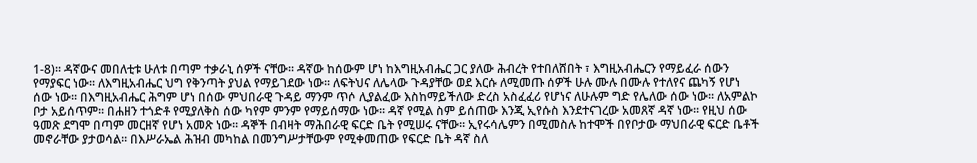1-8)፡፡ ዳኛውና መበለቲቱ ሁለቱ በጣም ተቃራኒ ሰዎች ናቸው፡፡ ዳኛው ከሰውም ሆነ ከእግዚአብሔር ጋር ያለው ሕብረት የተበለሸበት ፣ እግዚአብሔርን የማይፈራ ሰውን የማያፍር ነው፡፡ ለእግዚአብሔር ህግ የቅንጣት ያህል የማይገደው ነው፡፡ ለፍትህና ለሌላው ጉዳያቸው ወደ እርሱ ለሚመጡ ሰዎች ሁሉ ሙሉ በሙሉ የተለየና ጨካኝ የሆነ ሰው ነው፡፡ በእግዚአብሔር ሕግም ሆነ በሰው ምህበራዊ ጉዳይ ማንም ጥሶ ሊያልፈው እስከማይችለው ድረስ አስፈፈሪ የሆነና ለሁሉም ግድ የሌለው ሰው ነው፡፡ ለአምልኮ ቦታ አይሰጥም፡፡ በሐዘን ተጎድቶ የሚያለቅስ ሰው ካየም ምንም የማይሰማው ነው፡፡ ዳኛ የሚል ስም ይሰጠው እንጂ ኢየሱስ እንደተናገረው አመጸኛ ዳኛ ነው፡፡ የዚህ ሰው ዓመጽ ደግሞ በጣም መርዘኛ የሆነ አመጽ ነው፡፡ ዳኞች በብዛት ማሕበራዊ ፍርድ ቤት የሚሠሩ ናቸው፡፡ ኢየሩሳሌምን በሚመስሉ ከተሞች በየቦታው ማህበራዊ ፍርድ ቤቶች መኖራቸው ያታወሳል፡፡ በእሥራኤል ሕዝብ መካከል በመንግሥታቸውም የሚቀመጠው የፍርድ ቤት ዳኛ ስለ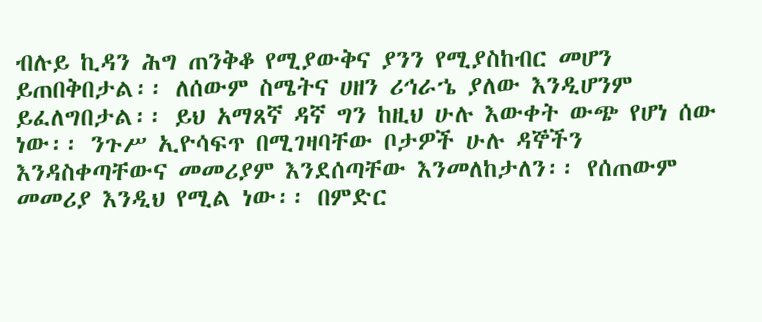ብሉይ ኪዳን ሕግ ጠንቅቆ የሚያውቅና ያንን የሚያስከብር መሆን ይጠበቅበታል፡፡ ለሰውም ስሜትና ሀዘን ሪኅራኄ ያለው እንዲሆንም ይፈለግበታል፡፡ ይህ አማጸኛ ዳኛ ግን ከዚህ ሁሉ እውቀት ውጭ የሆነ ሰው ነው፡፡ ንጉሥ ኢዮሳፍጥ በሚገዛባቸው ቦታዎች ሁሉ ዳኞችን እንዳስቀጣቸውና መመሪያም እንደሰጣቸው እንመለከታለን፡፡ የሰጠውም መመሪያ እንዲህ የሚል ነው፡፡ በምድር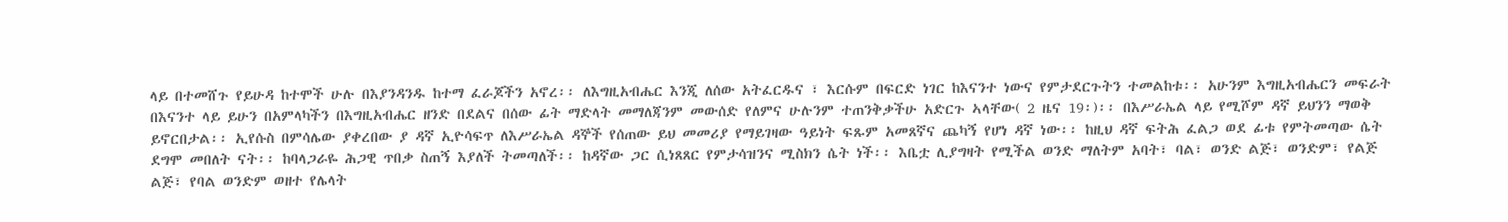ላይ በተመሸጉ የይሁዳ ከተሞች ሁሉ በእያንዳንዱ ከተማ ፈራጆችን አኖረ፡፡ ለእግዚአብሔር እንጂ ለሰው አትፈርዱና ፣ እርሱም በፍርድ ነገር ከእናንተ ነውና የምታደርጉትን ተመልከቱ፡፡ አሁንም እግዚአብሔርን መፍራት በእናንተ ላይ ይሁን በአምላካችን በእግዚአብሔር ዘንድ በደልና በሰው ፊት ማድላት መማለጃንም መውሰድ የለምና ሁሉንም ተጠንቅቃችሁ አድርጉ ኣላቸው( 2 ዜና 19፡)፡፡ በእሥራኤል ላይ የሚሾም ዳኛ ይህንን ማወቅ ይኖርበታል፡፡ ኢየሱስ በምሳሌው ያቀረበው ያ ዳኛ ኢዮሳፍጥ ለእሥራኤል ዳኞች የሰጠው ይህ መመሪያ የማይገዛው ዓይነት ፍጹም አመጸኛና ጨካኝ የሆነ ዳኛ ነው፡፡ ከዚህ ዳኛ ፍትሕ ፈልጋ ወደ ፊቱ የምትመጣው ሴት ደግሞ መበለት ናት፡፡ ከባላጋራዬ ሕጋዊ ጥበቃ ስጠኝ እያለች ትመጣለች፡፡ ከዳኛው ጋር ሲነጸጸር የምታሳዝንና ሚስክን ሴት ነች፡፡ እቤቷ ሊያግዛት የሚችል ወንድ ማለትም አባት፣ ባል፣ ወንድ ልጅ፣ ወንድም፣ የልጅ ልጅ፣ የባል ወንድም ወዘተ የሌላት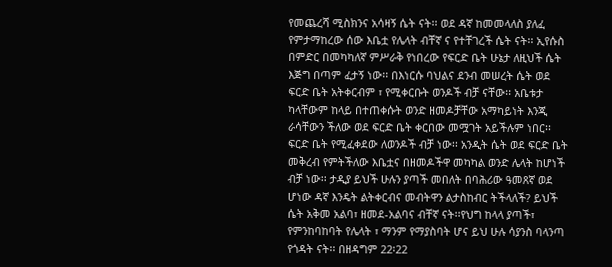የመጨረሻ ሚስክንና አሳዛኝ ሴት ናት፡፡ ወደ ዳኛ ከመመላለስ ያለፈ የምታማከረው ሰው እቤቷ የሌላት ብቸኛ ና የተቸገረች ሴት ናት፡፡ ኢየሱስ በምድር በመካካለኛ ምሥራቅ የነበረው የፍርድ ቤት ሁኔታ ለዚህች ሴት እጅግ በጣም ፈታኝ ነው፡፡ በእነርሱ ባህልና ደንብ መሠረት ሴት ወደ ፍርድ ቤት አትቀርብም ፣ የሚቀርቡት ወንዶች ብቻ ናቸው፡፡ አቤቱታ ካላቸውም ከላይ በተጠቀሱት ወንድ ዘመዶቻቸው አማካይነት እንጂ ራሳቸውን ችለው ወደ ፍርድ ቤት ቀርበው መሟገት አይችሉም ነበር፡፡ ፍርድ ቤት የሚፈቀደው ለወንዶች ብቻ ነው፡፡ አንዲት ሴት ወደ ፍርድ ቤት መቅረብ የምትችለው እቤቷና በዘመዶችዋ መካካል ወንድ ሌላት ከሆነች ብቻ ነው፡፡ ታዲያ ይህች ሁሉን ያጣች መበለት በባሕሪው ዓመጸኛ ወደ ሆነው ዳኛ እንዴት ልትቀርብና መብትዋን ልታስከብር ትችላለች? ይህች ሴት አቅመ አልባ፣ ዘመደ-አልባና ብቸኛ ናት፡፡የህግ ከላላ ያጣች፣ የምንከባከባት የሌላት ፣ ማንም የማያስባት ሆና ይህ ሁሉ ሳያንስ ባላንጣ የጎዳት ናት፡፡ በዘዳግም 22፡22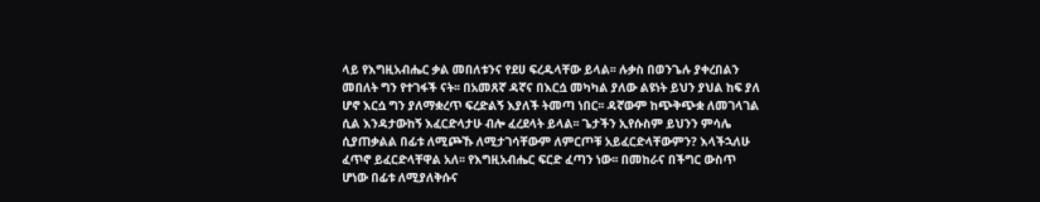ላይ የእግዚአብሔር ቃል መበለቱንና የደሀ ፍረዱላቸው ይላል፡፡ ሉቃስ በወንጌሉ ያቀረበልን መበለት ግን የተገፋች ናት፡፡ በአመጸኛ ዳኛና በእርሷ መካካል ያለው ልዩነት ይህን ያህል ከፍ ያለ ሆኖ እርሷ ግን ያለማቋረጥ ፍረድልኝ እያለች ትመጣ ነበር፡፡ ዳኛውም ከጭቅጭቋ ለመገላገል ሲል እንዳታውከኝ እፈርድላታሁ ብሎ ፈረደላት ይላል፡፡ ጌታችን ኢየሱስም ይህንን ምሳሌ ሲያጠቃልል በፊቱ ለሚጮኹ ለሚታገሳቸውም ለምርጦቹ አይፈርድላቸውምን? እላችኋለሁ ፈጥኖ ይፈርድላቸዋል አለ፡፡ የእግዚአብሔር ፍርድ ፈጣን ነው፡፡ በመከራና በችግር ውስጥ ሆነው በፊቱ ለሚያለቅሱና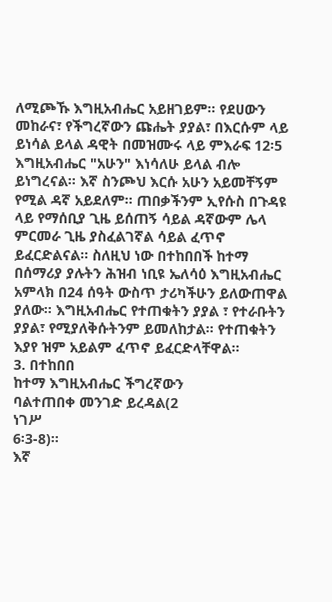ለሚጮኹ እግዚአብሔር አይዘገይም፡፡ የደሀውን መከራና፣ የችግረኛውን ጩሔት ያያል፣ በእርሱም ላይ ይነሳል ይላል ዳዊት በመዝሙሩ ላይ ምእራፍ 12፡5 እግዚአብሔር "አሁን" እነሳለሁ ይላል ብሎ ይነግረናል፡፡ እኛ ስንጮህ እርሱ አሁን አይመቸኝም የሚል ዳኛ አይደለም፡፡ ጠበቃችንም ኢየሱስ በጉዳዩ ላይ የማሰቢያ ጊዜ ይሰጠኝ ሳይል ዳኛውም ሌላ ምርመራ ጊዜ ያስፈልገኛል ሳይል ፈጥኖ ይፈርድልናል፡፡ ስለዚህ ነው በተከበበች ከተማ በሰማሪያ ያሉትን ሕዝብ ነቢዩ ኤለሳዕ እግዚአብሔር አምላክ በ24 ሰዓት ውስጥ ታሪካችሁን ይለውጠዋል ያለው፡፡ እግዚአብሔር የተጠቁትን ያያል ፣ የተራቡትን ያያል፣ የሚያለቅሱትንም ይመለከታል፡፡ የተጠቁትን እያየ ዝም አይልም ፈጥኖ ይፈርድላቸዋል፡፡
3. በተከበበ
ከተማ እግዚአብሔር ችግረኛውን
ባልተጠበቀ መንገድ ይረዳል(2
ነገሥ
6፡3-8)፡፡
እኛ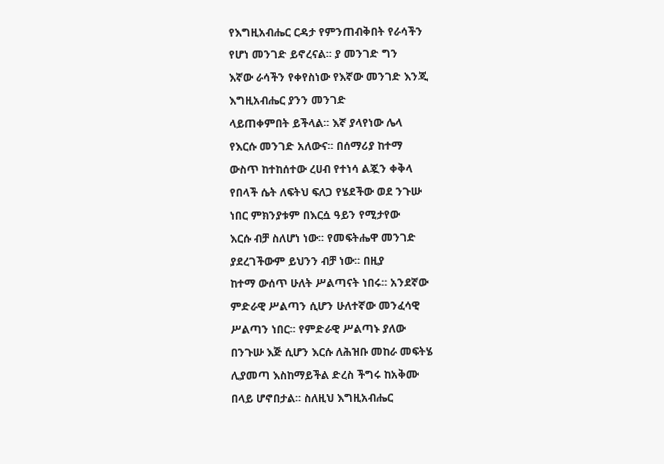የእግዚአብሔር ርዳታ የምንጠብቅበት የራሳችን
የሆነ መንገድ ይኖረናል፡፡ ያ መንገድ ግን
እኛው ራሳችን የቀየስነው የእኛው መንገድ እንጂ
እግዚአብሔር ያንን መንገድ
ላይጠቀምበት ይችላል፡፡ እኛ ያላየነው ሌላ
የእርሱ መንገድ አለውና፡፡ በሰማሪያ ከተማ
ውስጥ ከተከሰተው ረሀብ የተነሳ ልጇን ቀቅላ
የበላች ሴት ለፍትህ ፍለጋ የሄደችው ወደ ንጉሡ
ነበር ምክንያቱም በእርሷ ዓይን የሚታየው
እርሱ ብቻ ስለሆነ ነው፡፡ የመፍትሔዋ መንገድ
ያደረገችውም ይህንን ብቻ ነው፡፡ በዚያ
ከተማ ውሰጥ ሁለት ሥልጣናት ነበሩ፡፡ አንደኛው
ምድራዊ ሥልጣን ሲሆን ሁለተኛው መንፈሳዊ
ሥልጣን ነበር፡፡ የምድራዊ ሥልጣኑ ያለው
በንጉሡ እጅ ሲሆን እርሱ ለሕዝቡ መከራ መፍትሄ
ሊያመጣ እስከማይችል ድረስ ችግሩ ከአቅሙ
በላይ ሆኖበታል፡፡ ስለዚህ እግዚአብሔር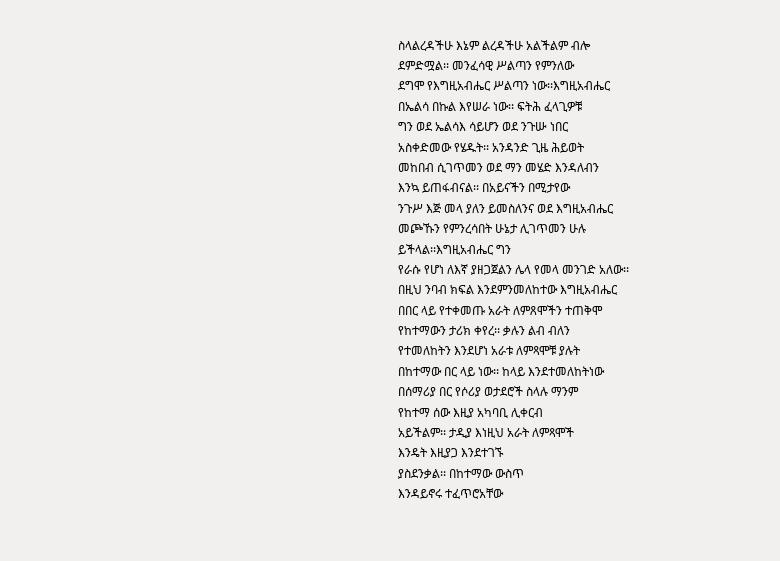ስላልረዳችሁ እኔም ልረዳችሁ አልችልም ብሎ
ደምድሟል፡፡ መንፈሳዊ ሥልጣን የምንለው
ደግሞ የእግዚአብሔር ሥልጣን ነው፡፡እግዚአብሔር
በኤልሳ በኩል እየሠራ ነው፡፡ ፍትሕ ፈላጊዎቹ
ግን ወደ ኤልሳእ ሳይሆን ወደ ንጉሡ ነበር
አስቀድመው የሄዱት፡፡ አንዳንድ ጊዜ ሕይወት
መከበብ ሲገጥመን ወደ ማን መሄድ እንዳለብን
እንኳ ይጠፋብናል፡፡ በአይናችን በሚታየው
ንጉሥ እጅ መላ ያለን ይመስለንና ወደ እግዚአብሔር
መጮኹን የምንረሳበት ሁኔታ ሊገጥመን ሁሉ
ይችላል፡፡እግዚአብሔር ግን
የራሱ የሆነ ለእኛ ያዘጋጀልን ሌላ የመላ መንገድ አለው፡፡
በዚህ ንባብ ክፍል እንደምንመለከተው እግዚአብሔር
በበር ላይ የተቀመጡ አራት ለምጸሞችን ተጠቅሞ
የከተማውን ታሪክ ቀየረ፡፡ ቃሉን ልብ ብለን
የተመለከትን እንደሆነ አራቱ ለምጻሞቹ ያሉት
በከተማው በር ላይ ነው፡፡ ከላይ እንደተመለከትነው
በሰማሪያ በር የሶሪያ ወታደሮች ስላሉ ማንም
የከተማ ሰው እዚያ አካባቢ ሊቀርብ
አይችልም፡፡ ታዲያ እነዚህ አራት ለምጻሞች
እንዴት እዚያጋ እንደተገኙ
ያስደንቃል፡፡ በከተማው ውስጥ
እንዳይኖሩ ተፈጥሮአቸው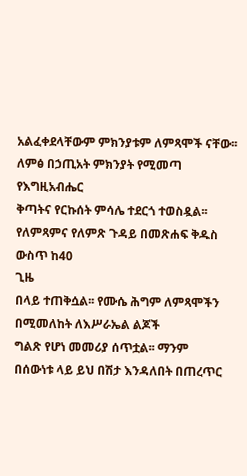አልፈቀደላቸውም ምክንያቱም ለምጻሞች ናቸው፡፡
ለምፅ በኃጢአት ምክንያት የሚመጣ የእግዚአብሔር
ቅጣትና የርኩሰት ምሳሌ ተደርጎ ተወስዷል፡፡
የለምጻምና የለምጽ ጉዳይ በመጽሐፍ ቅዱስ
ውስጥ ከ40
ጊዜ
በላይ ተጠቅሷል፡፡ የሙሴ ሕግም ለምጻሞችን በሚመለከት ለእሥራኤል ልጆች
ግልጽ የሆነ መመሪያ ሰጥቷል፡፡ ማንም
በሰውነቱ ላይ ይህ በሽታ እንዳለበት በጠረጥር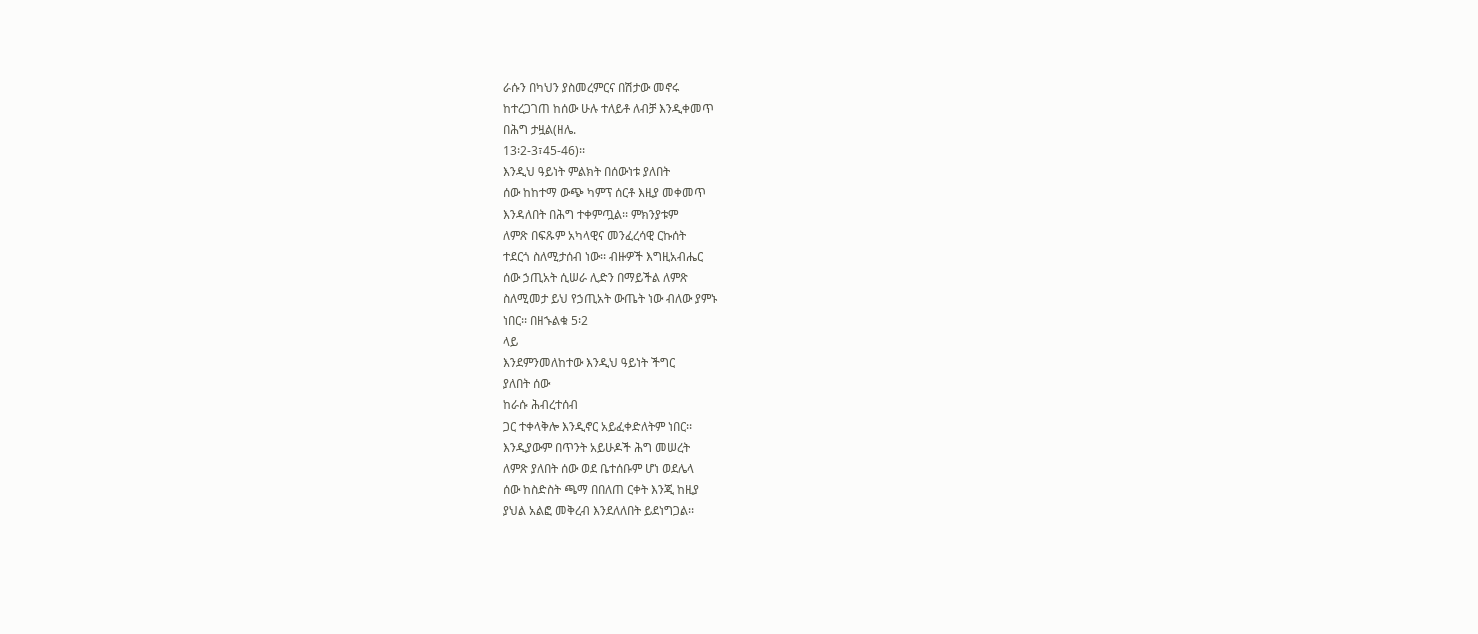ራሱን በካህን ያስመረምርና በሽታው መኖሩ
ከተረጋገጠ ከሰው ሁሉ ተለይቶ ለብቻ እንዲቀመጥ
በሕግ ታዟል(ዘሌ.
13፡2-3፣45-46)፡፡
እንዲህ ዓይነት ምልክት በሰውነቱ ያለበት
ሰው ከከተማ ውጭ ካምፕ ሰርቶ እዚያ መቀመጥ
እንዳለበት በሕግ ተቀምጧል፡፡ ምክንያቱም
ለምጽ በፍጹም አካላዊና መንፈረሳዊ ርኩሰት
ተደርጎ ስለሚታሰብ ነው፡፡ ብዙዎች እግዚአብሔር
ሰው ኃጢአት ሲሠራ ሊድን በማይችል ለምጽ
ስለሚመታ ይህ የኃጢአት ውጤት ነው ብለው ያምኑ
ነበር፡፡ በዘኁልቁ 5፡2
ላይ
እንደምንመለከተው እንዲህ ዓይነት ችግር
ያለበት ሰው
ከራሱ ሕብረተሰብ
ጋር ተቀላቅሎ እንዲኖር አይፈቀድለትም ነበር፡፡
እንዲያውም በጥንት አይሁዶች ሕግ መሠረት
ለምጽ ያለበት ሰው ወደ ቤተሰቡም ሆነ ወደሌላ
ሰው ከስድስት ጫማ በበለጠ ርቀት እንጂ ከዚያ
ያህል አልፎ መቅረብ እንደለለበት ይደነግጋል፡፡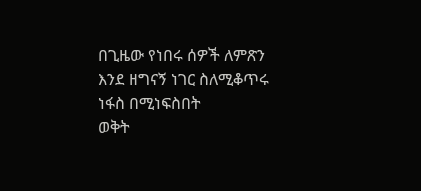በጊዜው የነበሩ ሰዎች ለምጽን
እንደ ዘግናኝ ነገር ስለሚቆጥሩ ነፋስ በሚነፍስበት
ወቅት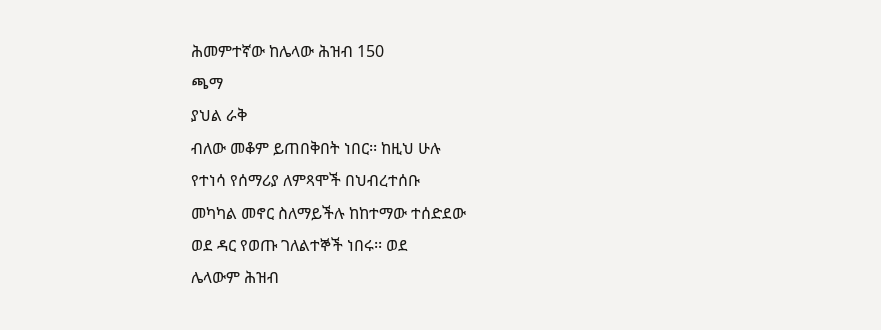ሕመምተኛው ከሌላው ሕዝብ 150
ጫማ
ያህል ራቅ
ብለው መቆም ይጠበቅበት ነበር፡፡ ከዚህ ሁሉ
የተነሳ የሰማሪያ ለምጻሞች በህብረተሰቡ
መካካል መኖር ስለማይችሉ ከከተማው ተሰድደው
ወደ ዳር የወጡ ገለልተኞች ነበሩ፡፡ ወደ
ሌላውም ሕዝብ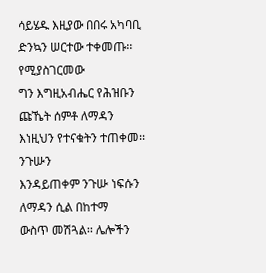ሳይሄዱ እዚያው በበሩ አካባቢ
ድንኳን ሠርተው ተቀመጡ፡፡ የሚያስገርመው
ግን እግዚአብሔር የሕዝቡን ጩኼት ሰምቶ ለማዳን
እነዚህን የተናቁትን ተጠቀመ፡፡ ንጉሡን
እንዳይጠቀም ንጉሡ ነፍሱን ለማዳን ሲል በከተማ
ውስጥ መሽጓል፡፡ ሌሎችን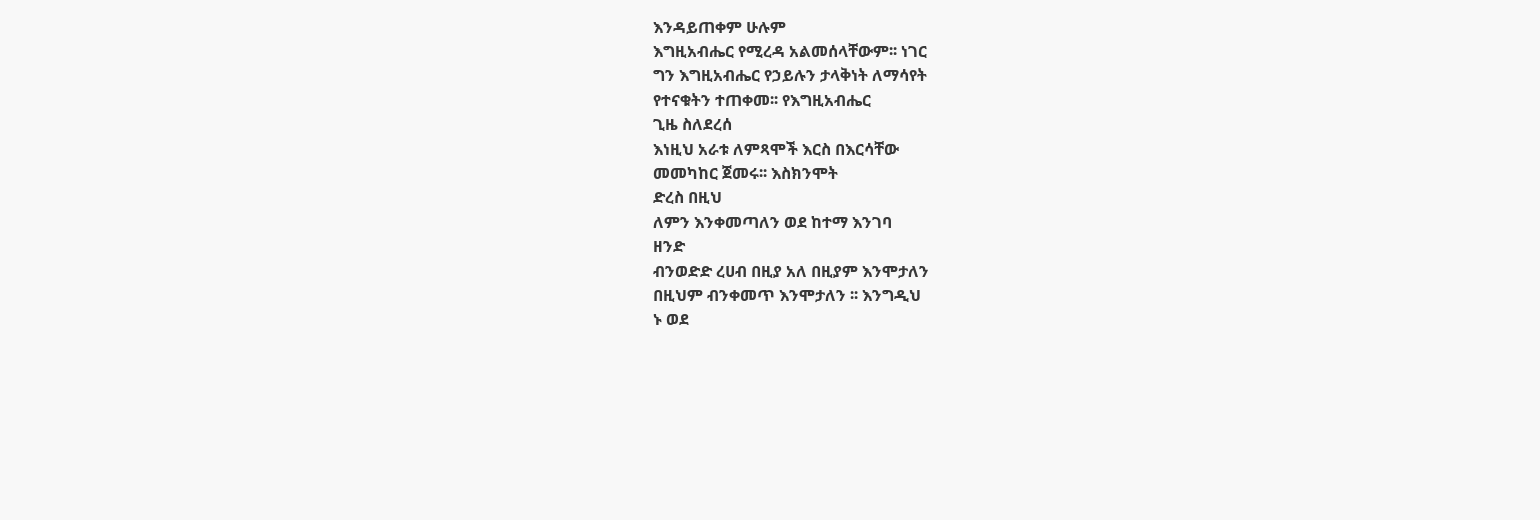እንዳይጠቀም ሁሉም
እግዚአብሔር የሚረዳ አልመሰላቸውም፡፡ ነገር
ግን እግዚአብሔር የኃይሉን ታላቅነት ለማሳየት
የተናቁትን ተጠቀመ፡፡ የእግዚአብሔር
ጊዜ ስለደረሰ
እነዚህ አራቱ ለምጻሞች እርስ በእርሳቸው
መመካከር ጀመሩ፡፡ እስክንሞት
ድረስ በዚህ
ለምን እንቀመጣለን ወደ ከተማ እንገባ
ዘንድ
ብንወድድ ረሀብ በዚያ አለ በዚያም እንሞታለን
በዚህም ብንቀመጥ እንሞታለን ፡፡ እንግዲህ
ኑ ወደ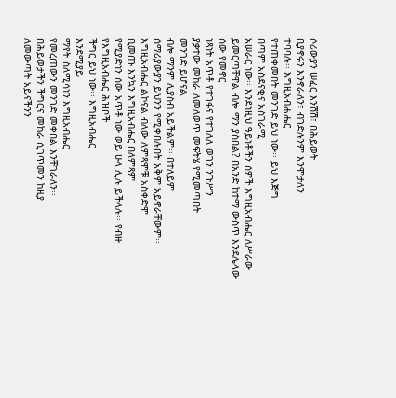ሶሪውያን ሠፈር እንሽሽ፣ በሕይወት
ቢያኖሩን እንኖራለን፣ ብገድሉንም እንሞታለን
ተባባሉ፡፡ እግዚአብሐሔር
የተጠቀመበት መንገድ ይህ ነው፡፡ ይህ እጅግ
በጣም አስደናቂና አስገራሚ
አሠራር ነው፡፡ እንደነዚህ ዓይነቶችን ሰዎች እግዚአብሔር ለሥራው ይመርጣቸዋል ብሎ ማን ያስበል? በአንድ ከተማ ውስጥ እንደሌላው ሰው የመኖር
ነጻነት አጥቶ የተገፋና የተገለለ ወገን ንጉሥን
ያቃተው መከራ ለመለወጥ መፍትሄ የሚመጣበት
መንገድ ይሆናል
ብሎ ማንም ሊያስብ አይችልም፡፡ በተለይም
ሰማሪያውያን ይህንን የሚቀበሉበት አቅም አይኖራቸውም፡፡
እግዚአብሔር ልኮናል ብለው ለምጻሞቹ አስቀድሞ
ቢመጡ እንኳን እግዚአብሔር በለምጻም
የሚያድነን ሰው አጥቶ ነው ወይ ሁላ ሊሉ ይችላሉ፡፡ የብዙ የእግዚአብሔር ሕዝቦች
ችግር ይህ ነው፡፡ እግዚአብሔር
እንደሚያይ
ማየት ስለሚሳነን እግዚአብሔር
የመረጠውን መንገድ መቀበል እንቸገራለን፡፡
በሕይወታችን ችግርና መከራ ሲገጥመን ከዚያ
ለመውጣት አይናችንን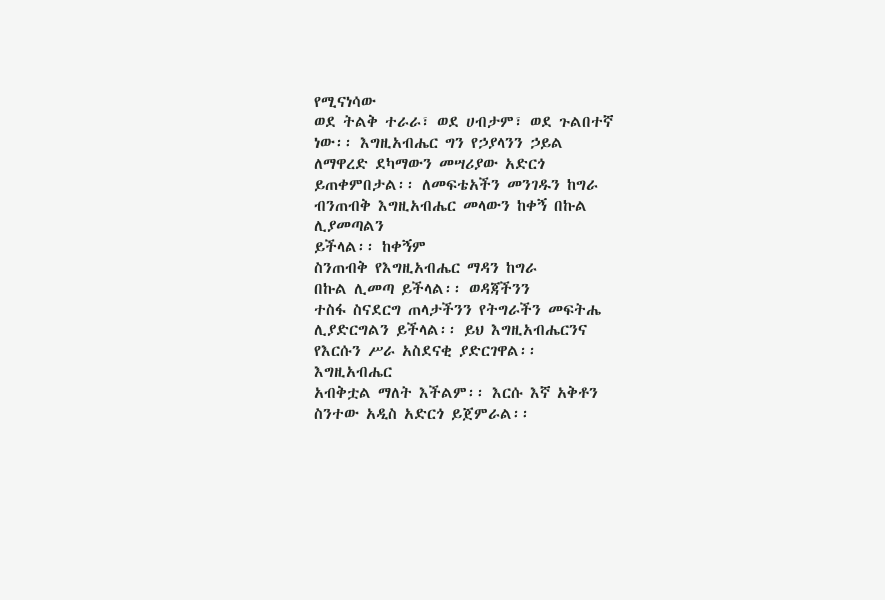የሚናነሳው
ወደ ትልቅ ተራራ፣ ወደ ሀብታም፣ ወደ ጉልበተኛ
ነው፡፡ እግዚአብሔር ግን የኃያላንን ኃይል
ለማዋረድ ደካማውን መሣሪያው አድርጎ
ይጠቀምበታል፡፡ ለመፍቴአችን መንገዱን ከግራ
ብንጠብቅ እግዚአብሔር መላውን ከቀኝ በኩል
ሊያመጣልን
ይችላል፡፡ ከቀኝም
ስንጠብቅ የእግዚአብሔር ማዳን ከግራ
በኩል ሊመጣ ይችላል፡፡ ወዳጃችንን
ተስፋ ስናደርግ ጠላታችንን የትግራችን መፍትሔ
ሊያድርግልን ይችላል፡፡ ይህ እግዚአብሔርንና
የእርሱን ሥራ አስደናቂ ያድርገዋል፡፡
እግዚአብሔር
አብቅቷል ማለት እችልም፡፡ እርሱ እኛ አቅቶን
ስንተው አዲስ አድርጎ ይጀምራል፡፡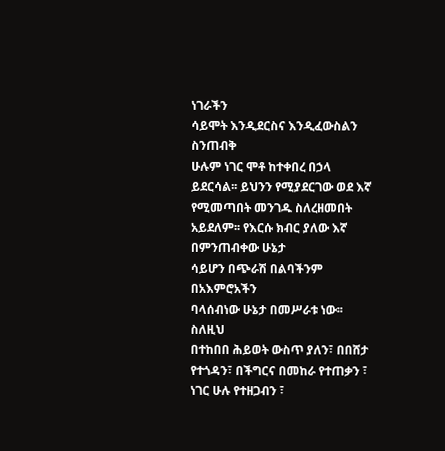ነገራችን
ሳይሞት እንዲደርስና እንዲፈውስልን ስንጠብቅ
ሁሉም ነገር ሞቶ ከተቀበረ በኃላ ይደርሳል፡፡ ይህንን የሚያደርገው ወደ እኛ የሚመጣበት መንገዱ ስለረዘመበት አይደለም፡፡ የእርሱ ክብር ያለው እኛ በምንጠብቀው ሁኔታ
ሳይሆን በጭራሽ በልባችንም በአእምሮአችን
ባላሰብነው ሁኔታ በመሥራቱ ነው፡፡ ስለዚህ
በተከበበ ሕይወት ውስጥ ያለን፣ በበሸታ
የተጎዳን፣ በችግርና በመከራ የተጠቃን ፣
ነገር ሁሉ የተዘጋብን ፣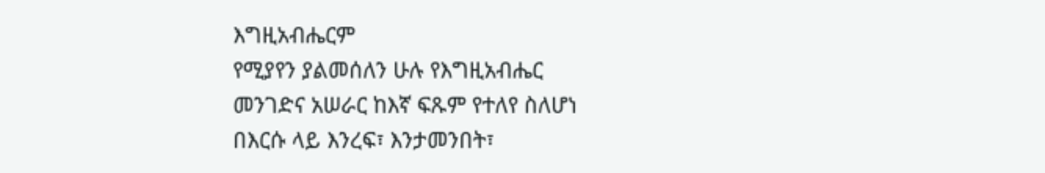እግዚአብሔርም
የሚያየን ያልመሰለን ሁሉ የእግዚአብሔር
መንገድና አሠራር ከእኛ ፍጹም የተለየ ስለሆነ
በእርሱ ላይ እንረፍ፣ እንታመንበት፣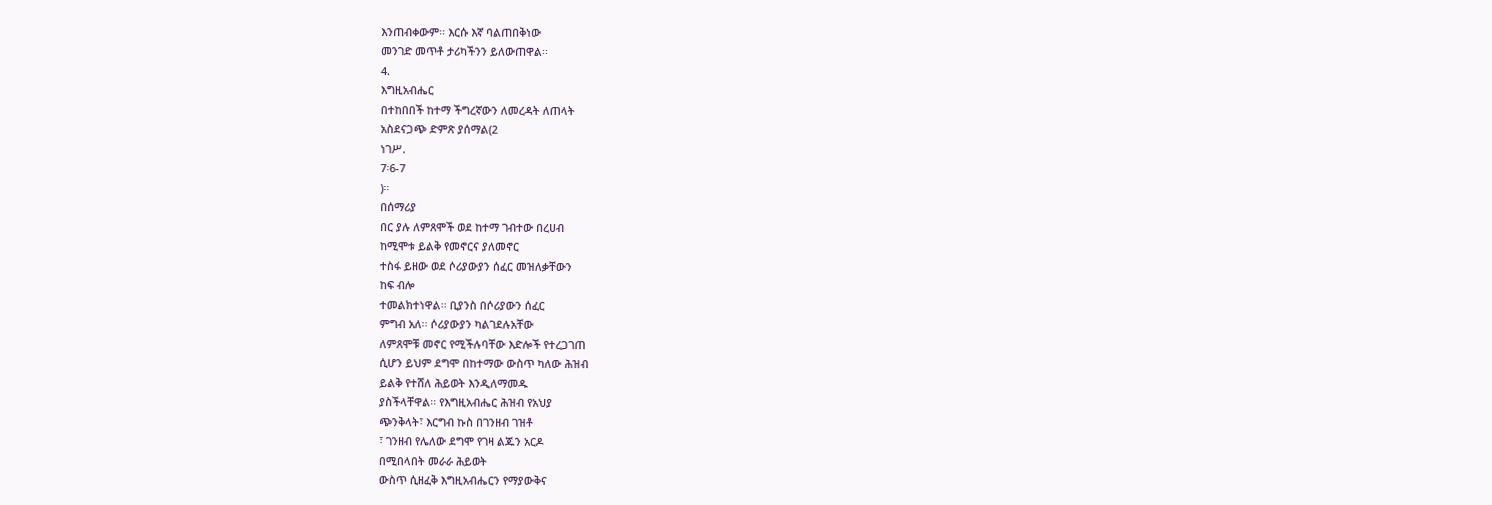እንጠብቀውም፡፡ እርሱ እኛ ባልጠበቅነው
መንገድ መጥቶ ታሪካችንን ይለውጠዋል፡፡
4.
እግዚአብሔር
በተከበበች ከተማ ችግረኛውን ለመረዳት ለጠላት
አስደናጋጭ ድምጽ ያሰማል(2
ነገሥ.
7፡6-7
)፡፡
በሰማሪያ
በር ያሉ ለምጸሞች ወደ ከተማ ገብተው በረሀብ
ከሚሞቱ ይልቅ የመኖርና ያለመኖር
ተስፋ ይዘው ወደ ሶሪያውያን ሰፈር መዝለቃቸውን
ከፍ ብሎ
ተመልክተነዋል፡፡ ቢያንስ በሶሪያውን ሰፈር
ምግብ አለ፡፡ ሶሪያውያን ካልገደሉአቸው
ለምጸሞቹ መኖር የሚችሉባቸው እድሎች የተረጋገጠ
ሲሆን ይህም ደግሞ በከተማው ውስጥ ካለው ሕዝብ
ይልቅ የተሸለ ሕይወት እንዲለማመዱ
ያስችላቸዋል፡፡ የእግዚአብሔር ሕዝብ የአህያ
ጭንቅላት፣ እርግብ ኩስ በገንዘብ ገዝቶ
፣ ገንዘብ የሌለው ደግሞ የገዛ ልጁን አርዶ
በሚበላበት መራራ ሕይወት
ውስጥ ሲዘፈቅ እግዚአብሔርን የማያውቅና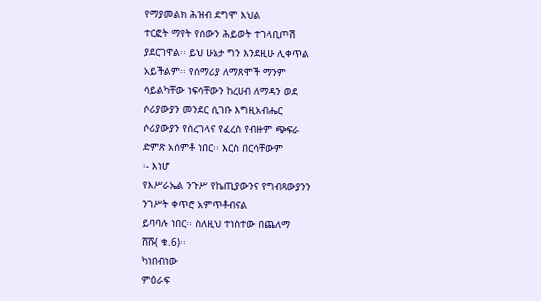የማያመልክ ሕዝብ ደግሞ እህል
ተርፎት ማየት የሰውን ሕይወት ተገላቢጦሽ
ያደርገዋል፡፡ ይህ ሁኔታ ግን እንደዚሁ ሊቀጥል
አይችልም፡፡ የሰማሪያ ለማጸሞች ማንም
ሳይልካቸው ነፍሳቸውን ከረሀብ ለማዳን ወደ
ሶሪያውያን መንደር ሲገቡ እግዚአብሔር
ሶሪያውያን የሰረገላና የፈረስ የብዙም ጭፍራ
ድምጽ አሰምቶ ነበር፡፡ እርስ በርሳቸውም
፡- እነሆ
የእሥራኤል ንጉሥ የኬጢያውንና የግብጻውያንን
ንገሥት ቀጥሮ አምጥቶብናል
ይባባሉ ነበር፡፡ ስለዚህ ተነስተው በጨለማ
ሸሹ( ቁ.6)፡፡
ካነበብነው
ምዕራፍ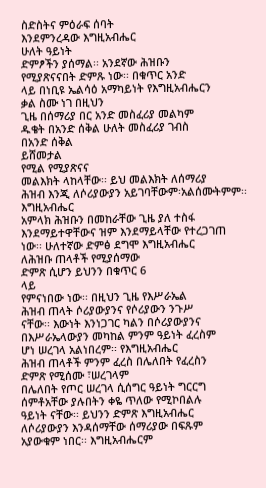ስድስትና ምዕራፍ ሰባት
እንደምንረዳው እግዚአብሔር
ሁለት ዓይነት
ድምፆችን ያሰማል፡፡ አንደኛው ሕዝቡን
የሚያጽናናበት ድምጹ ነው፡፡ በቁጥር አንድ
ላይ በነቢዩ ኤልሳዕ አማካይነት የእግዚአብሔርን
ቃል ስሙ ነገ በዚህን
ጊዜ በሰማሪያ በር አንድ መስፈሪያ መልካም
ዱቄት በአንድ ሰቅል ሁለት መስፈሪያ ገብስ
በአንድ ሰቅል
ይሸመታል
የሚል የሚያጽናና
መልእክት ላከላቸው፡፡ ይህ መልእክት ለሰማሪያ
ሕዝብ እንጂ ለሶሪያውያን አይገባቸውም፡አልሰሙትምም፡፡
እግዚአብሔር
አምላክ ሕዝቡን በመከራቸው ጊዜ ያለ ተስፋ
እንደማይተዋቸውና ዝም እንደማይላቸው የተረጋገጠ
ነው፡፡ ሁለተኛው ድምፅ ደግሞ እግዚአብሔር
ለሕዝቡ ጠላቶች የሚያሰማው
ድምጽ ሲሆን ይህንን በቁጥር 6
ላይ
የምናነበው ነው፡፡ በዚህን ጊዜ የእሥራኤል
ሕዝብ ጠላት ሶሪያውያንና የሶሪያውን ንጉሥ
ናቸው፡፡ እውነት እንነጋገር ካልን በሶሪያውያንና
በእሥራኤላውያን መካከል ምንም ዓይነት ፈረስም
ሆነ ሠረገላ አልነበረም፡፡ የእግዚአብሔር
ሕዝብ ጠላቶች ምንም ፈረስ በሌለበት የፈረስን
ድምጽ የሚሰሙ ፣ሠረገላም
በሌለበት የጦር ሠረገላ ሲሰግር ዓይነት ግርርግ
ሰምቶአቸው ያሉበትን ቀዬ ጥለው የሚኮበልሉ
ዓይነት ናቸው፡፡ ይህንን ድምጽ እግዚአብሔር
ለሶሪያውያን እንዳሰማቸው ሰማሪያው በፍጹም
አያውቁም ነበር፡፡ እግዚአብሔርም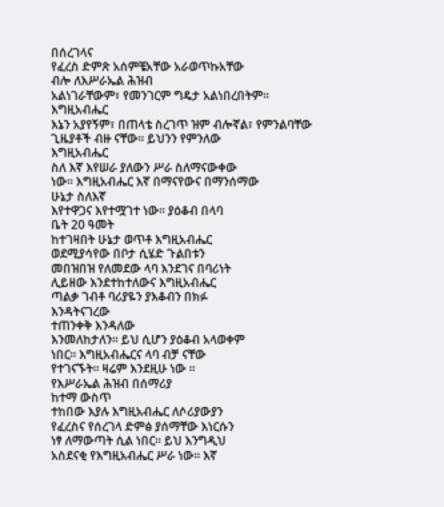በሰረገላና
የፈረስ ድምጽ አሰምቼአቸው አራወጥኩአቸው
ብሎ ለእሥራኤል ሕዝብ
አልነገራቸውም፣ የመንገርም ግዴታ አልነበረበትም፡፡
እግዚአብሔር
እኔን አያየኝም፣ በጠላቴ ስረገጥ ዝም ብሎኛል፣ የምንልባቸው
ጊዜያቶች ብዙ ናቸው፡፡ ይህንን የምንለው
እግዚአብሔር
ስለ እኛ እየሠራ ያለውን ሥራ ስለማናውቀው
ነው፡፡ እግዚአብሔር እኛ በማናየውና በማንሰማው
ሁኔታ ስለእኛ
እየተዋጋና እየተሟገተ ነው፡፡ ያዕቆብ በላባ
ቤት 20 ዓመት
ከተገዛበት ሁኔታ ወጥቶ እግዚአብሔር
ወደሚያሳየው በቦታ ሲሄድ ጉልበቱን
መበዝበዝ የለመደው ላባ እንደገና በባሪነት
ሊይዘው እንደተከተለውና እግዚአብሔር
ጣልቃ ገብቶ ባሪያዬን ያእቆብን በክፉ
እንዳትናገረው
ተጠንቀቅ እንዳለው
እንመለከታለን፡፡ ይህ ሲሆን ያዕቆብ አላወቀም
ነበር፡፡ እግዚአብሔርና ላባ ብቻ ናቸው
የተገናኙት፡፡ ዛሬም እንደዚሁ ነው ፡፡
የእሥራኤል ሕዝብ በሰማሪያ
ከተማ ውስጥ
ተከበው እያሉ እግዚአብሔር ለሶሪያውያን
የፈረስና የሰረገላ ድምፅ ያሰማቸው እነርሱን
ነፃ ለማውጣት ሲል ነበር፡፡ ይህ እንግዲህ
አስደናቂ የእግዚአብሔር ሥራ ነው፡፡ እኛ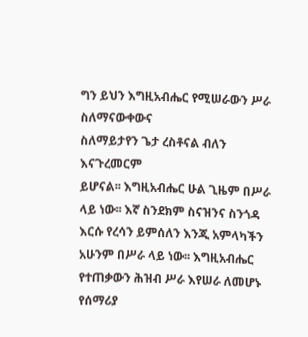ግን ይህን እግዚአብሔር የሚሠራውን ሥራ
ስለማናውቀውና
ስለማይታየን ጌታ ረስቶናል ብለን እናጉረመርም
ይሆናል፡፡ እግዚአብሔር ሁል ጊዜም በሥራ
ላይ ነው፡፡ እኛ ስንደክም ስናዝንና ስንጎዳ
እርሱ የረሳን ይምሰለን እንጂ አምላካችን
አሁንም በሥራ ላይ ነው፡፡ እግዚአብሔር
የተጠቃውን ሕዝብ ሥራ እየሠራ ለመሆኑ የሰማሪያ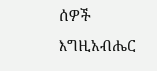ሰዎች እግዚአብሔር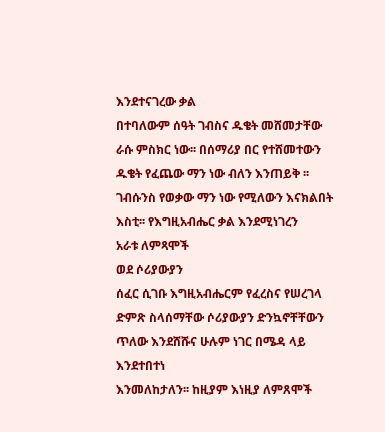እንደተናገረው ቃል
በተባለውም ሰዓት ገብስና ዱቄት መሸመታቸው
ራሱ ምስክር ነው፡፡ በሰማሪያ በር የተሸመተውን
ዱቄት የፈጨው ማን ነው ብለን እንጠይቅ ፡፡
ገብሱንስ የወቃው ማን ነው የሚለውን እናክልበት
እስቲ፡፡ የእግዚአብሔር ቃል እንደሚነገረን
አራቱ ለምጻሞች
ወደ ሶሪያውያን
ሰፈር ሲገቡ እግዚአብሔርም የፈረስና የሠረገላ
ድምጽ ስላሰማቸው ሶሪያውያን ድንኳኖቸቸውን
ጥለው እንደሸሹና ሁሉም ነገር በሜዳ ላይ
እንደተበተነ
እንመለከታለን፡፡ ከዚያም እነዚያ ለምጸሞች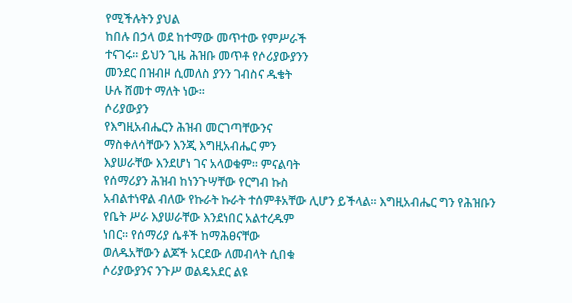የሚችሉትን ያህል
ከበሉ በኃላ ወደ ከተማው መጥተው የምሥራች
ተናገሩ፡፡ ይህን ጊዜ ሕዝቡ መጥቶ የሶሪያውያንን
መንደር በዝብዞ ሲመለስ ያንን ገብስና ዱቄት
ሁሉ ሸመተ ማለት ነው፡፡
ሶሪያውያን
የእግዚአብሔርን ሕዝብ መርገጣቸውንና
ማስቀለሳቸውን እንጂ እግዚአብሔር ምን
እያሠራቸው እንደሆነ ገና አላወቁም፡፡ ምናልባት
የሰማሪያን ሕዝብ ከነንጉሣቸው የርግብ ኩስ
አብልተነዋል ብለው የኩራት ኩራት ተሰምቶአቸው ሊሆን ይችላል፡፡ እግዚአብሔር ግን የሕዝቡን
የቤት ሥራ እያሠራቸው እንደነበር አልተረዱም
ነበር፡፡ የሰማሪያ ሴቶች ከማሕፀናቸው
ወለዱአቸውን ልጆች አርደው ለመብላት ሲበቁ
ሶሪያውያንና ንጉሥ ወልዴአደር ልዩ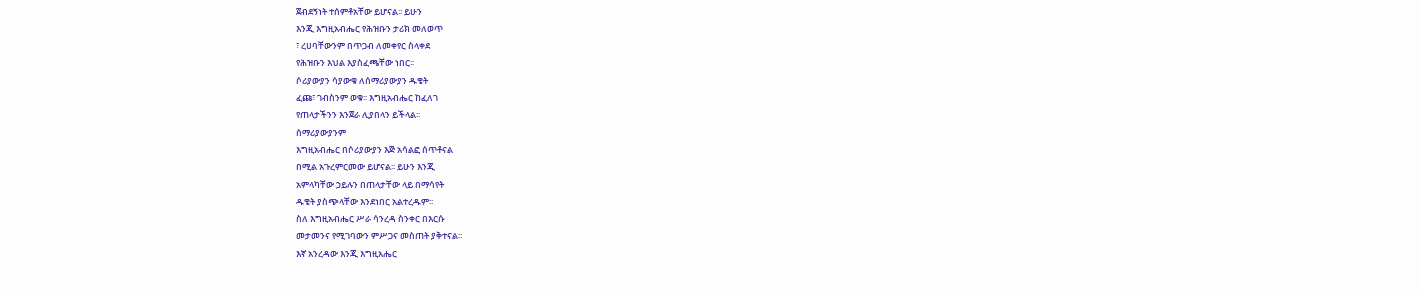ጀብደኝነት ተሰምቶአቸው ይሆናል፡፡ ይሁን
እንጂ እግዚአብሔር የሕዝቡን ታሪክ መለወጥ
፣ ረሀባቸውንም በጥጋብ ለመቀየር ስላቀደ
የሕዝቡን እህል እያስፈጫቸው ነበር፡፡
ሶሪያውያን ሳያውቁ ለሰማሪያውያን ዱቄት
ፈጩ፣ ገብስንም ወቁ፡፡ እግዚአብሔር ከፈለገ
የጠላታችንን እንጀራ ሊያበላን ይችላል፡፡
ሰማሪያውያንም
እግዚአብሔር በሶሪያውያን እጅ አሳልፎ ሰጥቶናል
በሚል አጉረምርመው ይሆናል፡፡ ይሁን እንጂ
አምላካቸው ኃይሉን በጠላታቸው ላይ በማሳየት
ዱቄት ያስጭላቸው እንደነበር አልተረዱም፡፡
ስለ እግዚአብሔር ሥራ ሳንረዳ ስንቀር በእርሱ
መታመንና የሚገባውን ምሥጋና መስጠት ያቅተናል፡፡
እኛ አንረዳው እንጂ እግዚአሔር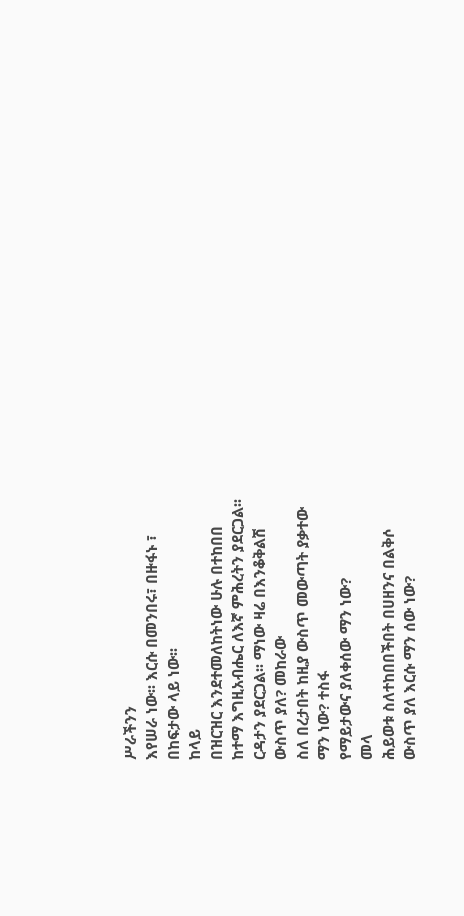ሥራችንን
እየሠራ ነው፡፡ እርሱ በመንበሩ፣ በዙፋኑ ፣
በከፍታው ላይ ነው፡፡
ከላይ
በዝርዝር እንደተመለከትነው ሁሉ በተከበበ
ከተማ እግዚአብሔር ለእኛ ምሕረትን ያደርጋል፡፡
ርዳታን ያደርጋል፡፡ ማነው ዛሬ በእንቆቅልሽ
ውስጥ ያለ? መከራው
ስለ በረታበት ከዚያ ውስጥ መውጣት ያቃተው
ማን ነው? ተስፋ
የማይታውና ያለቀሰው ማን ነው?
መላ
ሕይወቱ ስለተከበበችበት በሀዘንና በልቅሶ
ውስጥ ያለ እርሱ ማን ሰው ነው?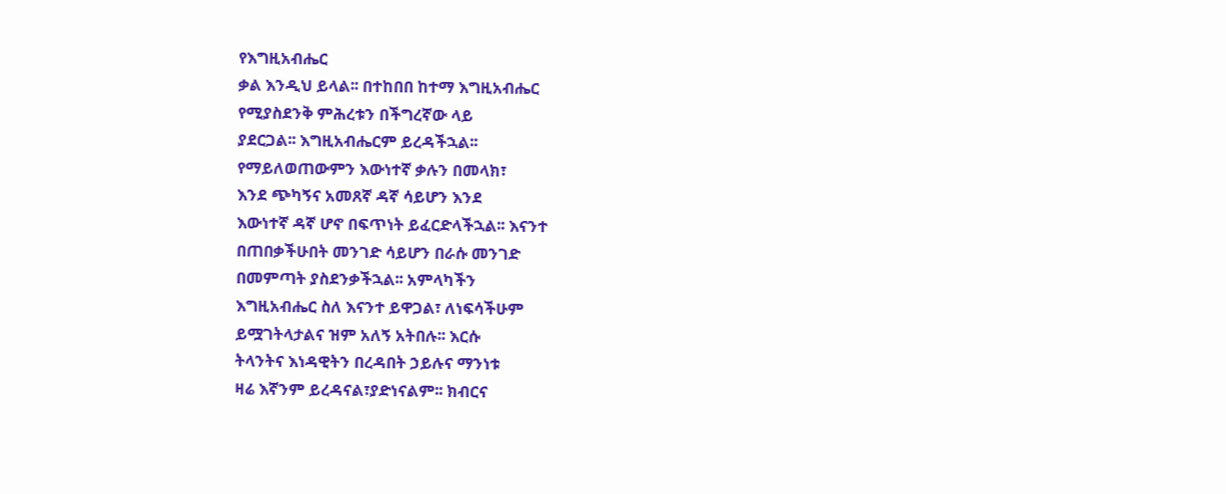የእግዚአብሔር
ቃል እንዲህ ይላል፡፡ በተከበበ ከተማ እግዚአብሔር
የሚያስደንቅ ምሕረቱን በችግረኛው ላይ
ያደርጋል፡፡ እግዚአብሔርም ይረዳችኋል፡፡
የማይለወጠውምን እውነተኛ ቃሉን በመላክ፣
እንደ ጭካኝና አመጸኛ ዳኛ ሳይሆን እንደ
እውነተኛ ዳኛ ሆኖ በፍጥነት ይፈርድላችኋል፡፡ እናንተ
በጠበቃችሁበት መንገድ ሳይሆን በራሱ መንገድ
በመምጣት ያስደንቃችኋል፡፡ አምላካችን
እግዚአብሔር ስለ እናንተ ይዋጋል፣ ለነፍሳችሁም
ይሟገትላታልና ዝም አለኝ አትበሉ፡፡ እርሱ
ትላንትና እነዳዊትን በረዳበት ኃይሉና ማንነቱ
ዛሬ እኛንም ይረዳናል፣ያድነናልም፡፡ ክብርና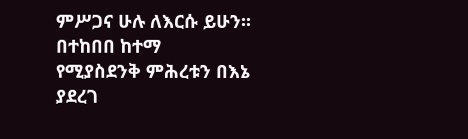ምሥጋና ሁሉ ለእርሱ ይሁን፡፡ በተከበበ ከተማ
የሚያስደንቅ ምሕረቱን በእኔ ያደረገ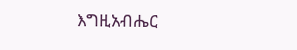እግዚአብሔር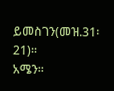ይመስገን(መዝ.31፡21)፡፡
አሜን፡፡